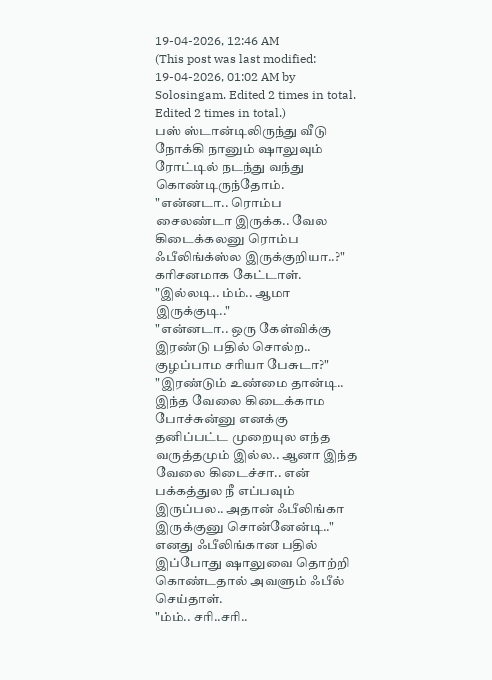19-04-2026, 12:46 AM
(This post was last modified: 19-04-2026, 01:02 AM by Solosingam. Edited 2 times in total. Edited 2 times in total.)
பஸ் ஸ்டான்டிலிருந்து வீடு நோக்கி நானும் ஷாலுவும் ரோட்டில் நடந்து வந்து கொண்டிருந்தோம்.
"என்னடா.. ரொம்ப சைலண்டா இருக்க.. வேல கிடைக்கலனு ரொம்ப ஃபீலிங்க்ஸ்ல இருக்குறியா..?"
கரிசனமாக கேட்டாள்.
"இல்லடி.. ம்ம்.. ஆமா இருக்குடி.."
"என்னடா.. ஒரு கேள்விக்கு இரண்டு பதில் சொல்ற.. குழப்பாம சரியா பேசுடா?"
"இரண்டும் உண்மை தான்டி.. இந்த வேலை கிடைக்காம போச்சுன்னு எனக்கு தனிப்பட்ட முறையுல எந்த வருத்தமும் இல்ல.. ஆனா இந்த வேலை கிடைச்சா.. என் பக்கத்துல நீ எப்பவும் இருப்பல.. அதான் ஃபீலிங்கா இருக்குனு சொன்னேன்டி.."
எனது ஃபீலிங்கான பதில் இப்போது ஷாலுவை தொற்றி கொண்டதால் அவளும் ஃபீல் செய்தாள்.
"ம்ம்.. சரி..சரி..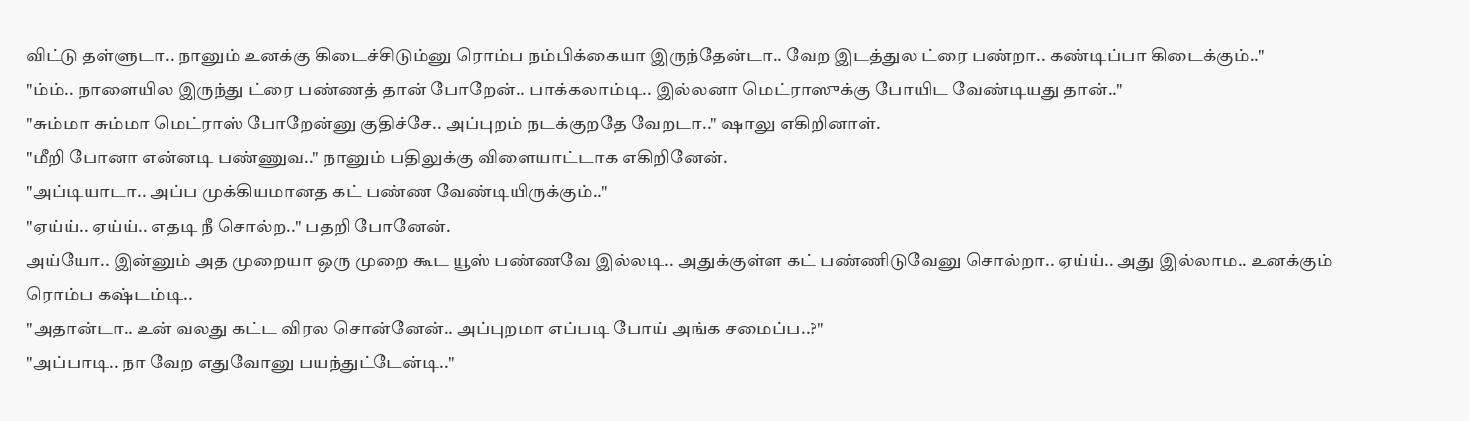விட்டு தள்ளுடா.. நானும் உனக்கு கிடைச்சிடும்னு ரொம்ப நம்பிக்கையா இருந்தேன்டா.. வேற இடத்துல ட்ரை பண்றா.. கண்டிப்பா கிடைக்கும்.."
"ம்ம்.. நாளையில இருந்து ட்ரை பண்ணத் தான் போறேன்.. பாக்கலாம்டி.. இல்லனா மெட்ராஸுக்கு போயிட வேண்டியது தான்.."
"சும்மா சும்மா மெட்ராஸ் போறேன்னு குதிச்சே.. அப்புறம் நடக்குறதே வேறடா.." ஷாலு எகிறினாள்.
"மீறி போனா என்னடி பண்ணுவ.." நானும் பதிலுக்கு விளையாட்டாக எகிறினேன்.
"அப்டியாடா.. அப்ப முக்கியமானத கட் பண்ண வேண்டியிருக்கும்.."
"ஏய்ய்.. ஏய்ய்.. எதடி நீ சொல்ற.." பதறி போனேன்.
அய்யோ.. இன்னும் அத முறையா ஒரு முறை கூட யூஸ் பண்ணவே இல்லடி.. அதுக்குள்ள கட் பண்ணிடுவேனு சொல்றா.. ஏய்ய்.. அது இல்லாம.. உனக்கும் ரொம்ப கஷ்டம்டி..
"அதான்டா.. உன் வலது கட்ட விரல சொன்னேன்.. அப்புறமா எப்படி போய் அங்க சமைப்ப..?"
"அப்பாடி.. நா வேற எதுவோனு பயந்துட்டேன்டி.."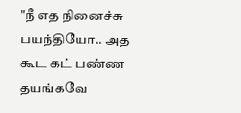"நீ எத நினைச்சு பயந்தியோ.. அத கூட கட் பண்ண தயங்கவே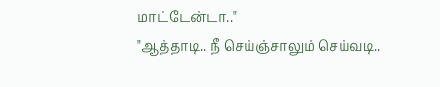மாட்டேன்டா.."
"ஆத்தாடி.. நீ செய்ஞ்சாலும் செய்வடி..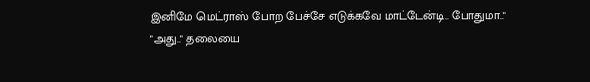இனிமே மெட்ராஸ் போற பேச்சே எடுக்கவே மாட்டேன்டி.. போதுமா.."
"அது.." தலையை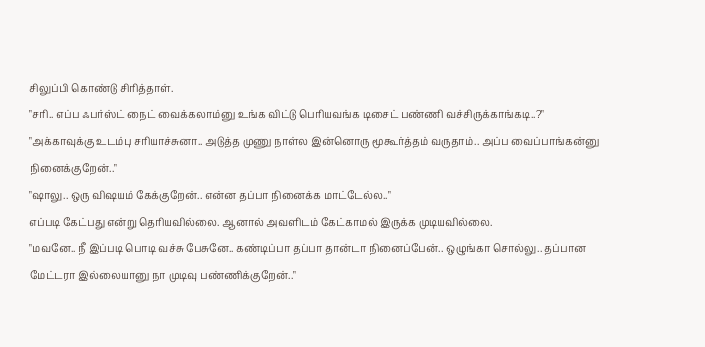சிலுப்பி கொண்டு சிரித்தாள்.
"சரி.. எப்ப ஃபர்ஸ்ட் நைட் வைக்கலாம்னு உங்க விட்டு பெரியவங்க டிசைட் பண்ணி வச்சிருக்காங்கடி..?"
"அக்காவுக்கு உடம்பு சரியாச்சுனா.. அடுத்த முணு நாள்ல இன்னொரு மூகூர்த்தம் வருதாம்.. அப்ப வைப்பாங்கன்னு நினைக்குறேன்.."
"ஷாலு.. ஒரு விஷயம் கேக்குறேன்.. என்ன தப்பா நினைக்க மாட்டேல்ல.."
எப்படி கேட்பது என்று தெரியவில்லை. ஆனால் அவளிடம் கேட்காமல் இருக்க முடியவில்லை.
"மவனே.. நீ இப்படி பொடி வச்சு பேசுனே.. கண்டிப்பா தப்பா தான்டா நினைப்பேன்.. ஒழுங்கா சொல்லு.. தப்பான மேட்டரா இல்லையானு நா முடிவு பண்ணிக்குறேன்.."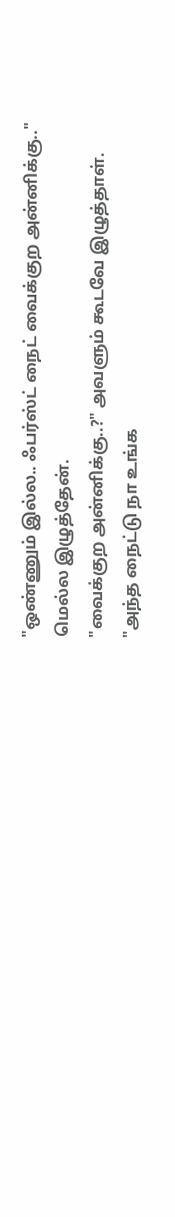"ஒண்ணும் இல்ல.. ஃபர்ஸ்ட் நைட் வைக்குற அன்னிக்கு.." மெல்ல இழுத்தேன்.
"வைக்குற அன்னிக்கு..?" அவளும் கூடவே இழுத்தாள்.
"அந்த நைட்டு நா உங்க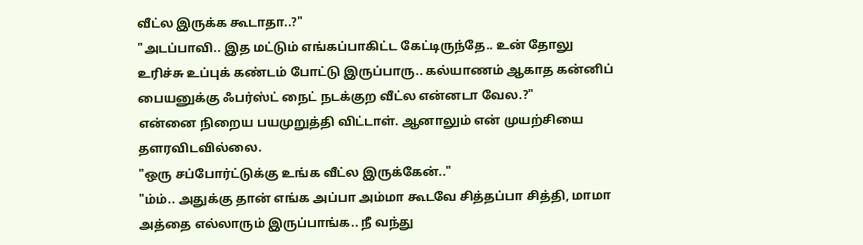வீட்ல இருக்க கூடாதா..?"
"அடப்பாவி.. இத மட்டும் எங்கப்பாகிட்ட கேட்டிருந்தே.. உன் தோலு உரிச்சு உப்புக் கண்டம் போட்டு இருப்பாரு.. கல்யாணம் ஆகாத கன்னிப் பையனுக்கு ஃபர்ஸ்ட் நைட் நடக்குற வீட்ல என்னடா வேல.?"
என்னை நிறைய பயமுறுத்தி விட்டாள். ஆனாலும் என் முயற்சியை தளரவிடவில்லை.
"ஒரு சப்போர்ட்டுக்கு உங்க வீட்ல இருக்கேன்.."
"ம்ம்.. அதுக்கு தான் எங்க அப்பா அம்மா கூடவே சித்தப்பா சித்தி, மாமா அத்தை எல்லாரும் இருப்பாங்க.. நீ வந்து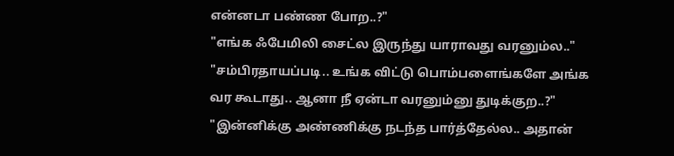என்னடா பண்ண போற..?"
"எங்க ஃபேமிலி சைட்ல இருந்து யாராவது வரனும்ல.."
"சம்பிரதாயப்படி.. உங்க விட்டு பொம்பளைங்களே அங்க வர கூடாது.. ஆனா நீ ஏன்டா வரனும்னு துடிக்குற..?"
"இன்னிக்கு அண்ணிக்கு நடந்த பார்த்தேல்ல.. அதான்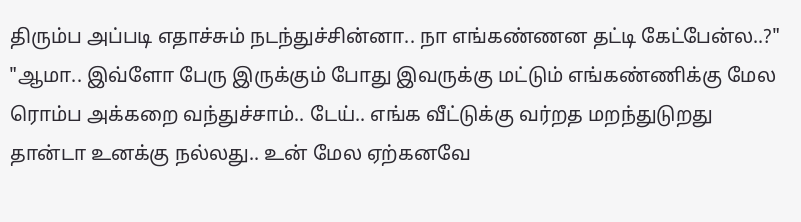திரும்ப அப்படி எதாச்சும் நடந்துச்சின்னா.. நா எங்கண்ணன தட்டி கேட்பேன்ல..?"
"ஆமா.. இவ்ளோ பேரு இருக்கும் போது இவருக்கு மட்டும் எங்கண்ணிக்கு மேல ரொம்ப அக்கறை வந்துச்சாம்.. டேய்.. எங்க வீட்டுக்கு வர்றத மறந்துடுறது தான்டா உனக்கு நல்லது.. உன் மேல ஏற்கனவே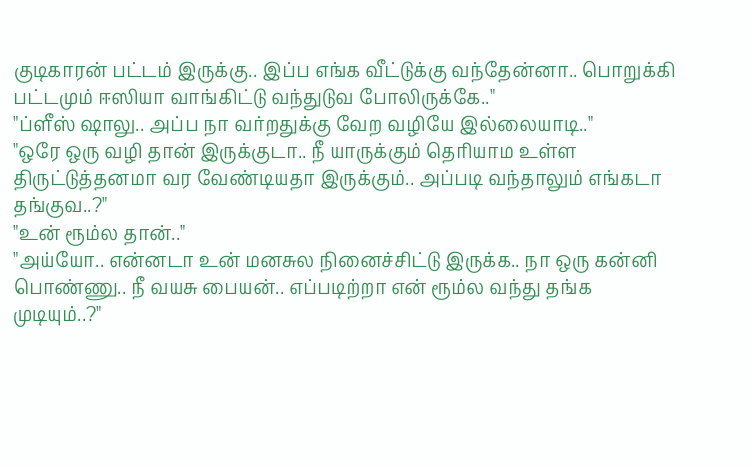குடிகாரன் பட்டம் இருக்கு.. இப்ப எங்க வீட்டுக்கு வந்தேன்னா.. பொறுக்கி பட்டமும் ஈஸியா வாங்கிட்டு வந்துடுவ போலிருக்கே.."
"ப்ளீஸ் ஷாலு.. அப்ப நா வர்றதுக்கு வேற வழியே இல்லையாடி.."
"ஒரே ஒரு வழி தான் இருக்குடா.. நீ யாருக்கும் தெரியாம உள்ள திருட்டுத்தனமா வர வேண்டியதா இருக்கும்.. அப்படி வந்தாலும் எங்கடா தங்குவ..?"
"உன் ரூம்ல தான்.."
"அய்யோ.. என்னடா உன் மனசுல நினைச்சிட்டு இருக்க.. நா ஒரு கன்னி பொண்ணு.. நீ வயசு பையன்.. எப்படிற்றா என் ரூம்ல வந்து தங்க முடியும்..?"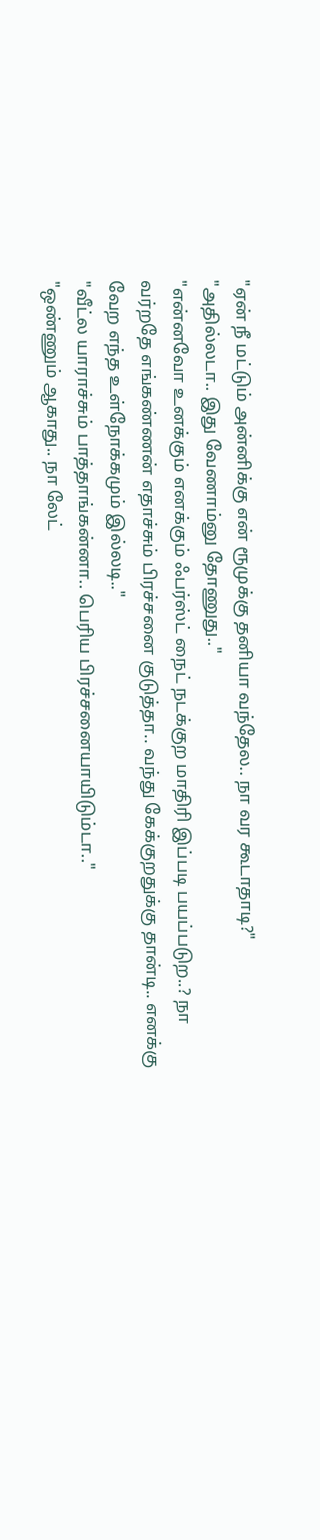"ஏன் நீ மட்டும் அன்னிக்கு என் ரூமுக்கு தனியா வந்தேல.. நா வர கூடாதாடி?"
"அதில்லடா.. இது வேணாம்னு தோணுது.."
"என்னவோ உனக்கும் எனக்கும் ஃபர்ஸ்ட் நைட் நடக்குற மாதிரி இப்படி பயப்படுற..? நா வர்றதே எங்கண்ணன் எதாச்சும் பிரச்சனை குடுத்தா.. வந்து கேக்குறதுக்கு தான்டி.. எனக்கு வேற எந்த உள்நோக்கமும் இல்லடி.."
"வீட்ல யாராச்சும் பாத்தாங்கன்னா.. பெரிய பிரச்சனையாயிடும்டா.."
"ஒண்ணும் ஆகாது.. நா லேட்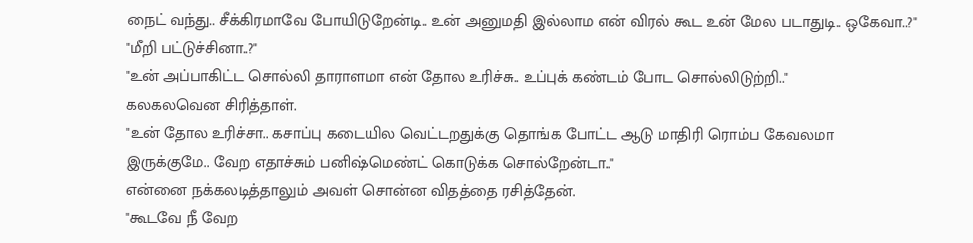நைட் வந்து.. சீக்கிரமாவே போயிடுறேன்டி.. உன் அனுமதி இல்லாம என் விரல் கூட உன் மேல படாதுடி.. ஒகேவா..?"
"மீறி பட்டுச்சினா..?"
"உன் அப்பாகிட்ட சொல்லி தாராளமா என் தோல உரிச்சு.. உப்புக் கண்டம் போட சொல்லிடுற்றி.."
கலகலவென சிரித்தாள்.
"உன் தோல உரிச்சா.. கசாப்பு கடையில வெட்டறதுக்கு தொங்க போட்ட ஆடு மாதிரி ரொம்ப கேவலமா இருக்குமே.. வேற எதாச்சும் பனிஷ்மெண்ட் கொடுக்க சொல்றேன்டா.."
என்னை நக்கலடித்தாலும் அவள் சொன்ன விதத்தை ரசித்தேன்.
"கூடவே நீ வேற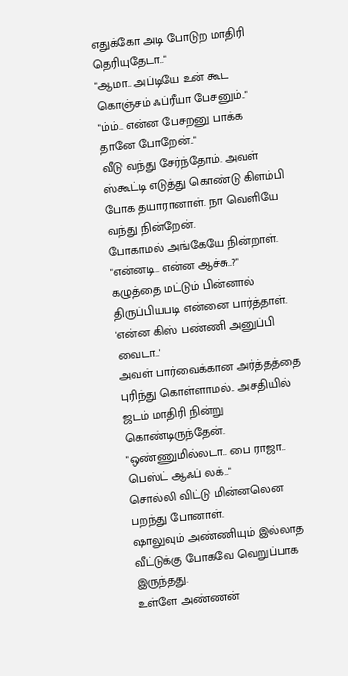எதுக்கோ அடி போடுற மாதிரி தெரியுதேடா.."
"ஆமா.. அப்டியே உன் கூட கொஞ்சம் ஃப்ரீயா பேசனும்.."
"ம்ம்.. என்ன பேசறனு பாக்க தானே போறேன்.."
வீடு வந்து சேர்ந்தோம். அவள் ஸ்கூட்டி எடுத்து கொண்டு கிளம்பி போக தயாரானாள். நா வெளியே வந்து நின்றேன்.
போகாமல் அங்கேயே நின்றாள்.
"என்னடி.. என்ன ஆச்சு..?"
கழுத்தை மட்டும் பின்னால் திருப்பியபடி என்னை பார்த்தாள்.
'என்ன கிஸ் பண்ணி அனுப்பி வைடா..'
அவள் பார்வைக்கான அர்த்தத்தை புரிந்து கொள்ளாமல்.. அசதியில் ஜடம் மாதிரி நின்று கொண்டிருந்தேன்.
"ஒண்ணுமில்லடா.. பை ராஜா.. பெஸ்ட் ஆஃப் லக்.."
சொல்லி விட்டு மின்னலென பறந்து போனாள்.
ஷாலுவும் அண்ணியும் இல்லாத வீட்டுக்கு போகவே வெறுப்பாக இருந்தது.
உள்ளே அண்ணன்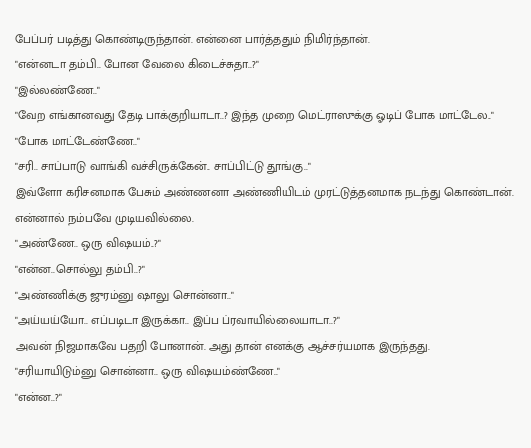பேப்பர் படித்து கொண்டிருந்தான். என்னை பார்த்ததும் நிமிர்ந்தான்.
"என்னடா தம்பி.. போன வேலை கிடைச்சுதா..?"
"இல்லண்ணே.."
"வேற எங்கானவது தேடி பாக்குறியாடா..? இந்த முறை மெட்ராஸுக்கு ஓடிப் போக மாட்டேல.."
"போக மாட்டேண்ணே.."
"சரி.. சாப்பாடு வாங்கி வச்சிருக்கேன்.. சாப்பிட்டு தூங்கு.."
இவ்ளோ கரிசனமாக பேசும் அண்ணனா அண்ணியிடம் முரட்டுத்தனமாக நடந்து கொண்டான். என்னால் நம்பவே முடியவில்லை.
"அண்ணே.. ஒரு விஷயம்..?"
"என்ன..சொல்லு தம்பி..?"
"அண்ணிக்கு ஜுரம்னு ஷாலு சொன்னா.."
"அய்யய்யோ.. எப்படிடா இருக்கா.. இப்ப ப்ரவாயில்லையாடா..?"
அவன் நிஜமாகவே பதறி போனான். அது தான் எனக்கு ஆச்சர்யமாக இருந்தது.
"சரியாயிடும்னு சொன்னா.. ஒரு விஷயம்ண்ணே.."
"என்ன..?"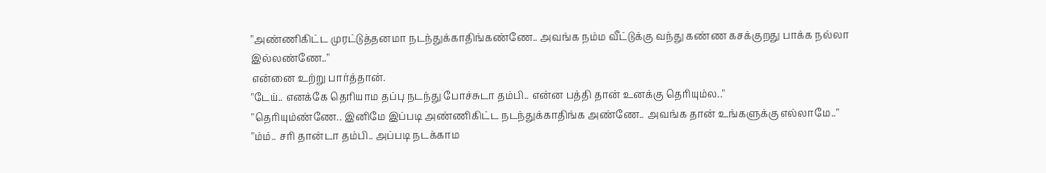"அண்ணிகிட்ட முரட்டுத்தனமா நடந்துக்காதிங்கண்ணே.. அவங்க நம்ம வீட்டுக்கு வந்து கண்ண கசக்குறது பாக்க நல்லா இல்லண்ணே.."
என்னை உற்று பார்த்தான்.
"டேய்.. எனக்கே தெரியாம தப்பு நடந்து போச்சுடா தம்பி.. என்ன பத்தி தான் உனக்கு தெரியும்ல.."
"தெரியும்ண்ணே.. இனிமே இப்படி அண்ணிகிட்ட நடந்துக்காதிங்க அண்ணே.. அவங்க தான் உங்களுக்கு எல்லாமே.."
"ம்ம்.. சரி தான்டா தம்பி.. அப்படி நடக்காம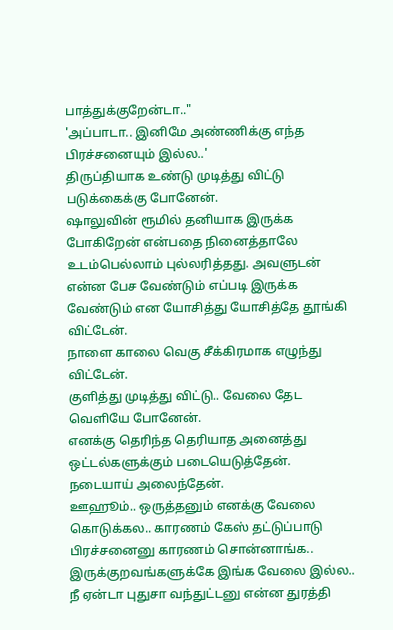பாத்துக்குறேன்டா.."
'அப்பாடா.. இனிமே அண்ணிக்கு எந்த பிரச்சனையும் இல்ல..'
திருப்தியாக உண்டு முடித்து விட்டு படுக்கைக்கு போனேன்.
ஷாலுவின் ரூமில் தனியாக இருக்க போகிறேன் என்பதை நினைத்தாலே உடம்பெல்லாம் புல்லரித்தது. அவளுடன் என்ன பேச வேண்டும் எப்படி இருக்க வேண்டும் என யோசித்து யோசித்தே தூங்கி விட்டேன்.
நாளை காலை வெகு சீக்கிரமாக எழுந்து விட்டேன்.
குளித்து முடித்து விட்டு.. வேலை தேட வெளியே போனேன்.
எனக்கு தெரிந்த தெரியாத அனைத்து ஒட்டல்களுக்கும் படையெடுத்தேன். நடையாய் அலைந்தேன்.
ஊஹூம்.. ஒருத்தனும் எனக்கு வேலை கொடுக்கல.. காரணம் கேஸ் தட்டுப்பாடு பிரச்சனைனு காரணம் சொன்னாங்க.. இருக்குறவங்களுக்கே இங்க வேலை இல்ல.. நீ ஏன்டா புதுசா வந்துட்டனு என்ன துரத்தி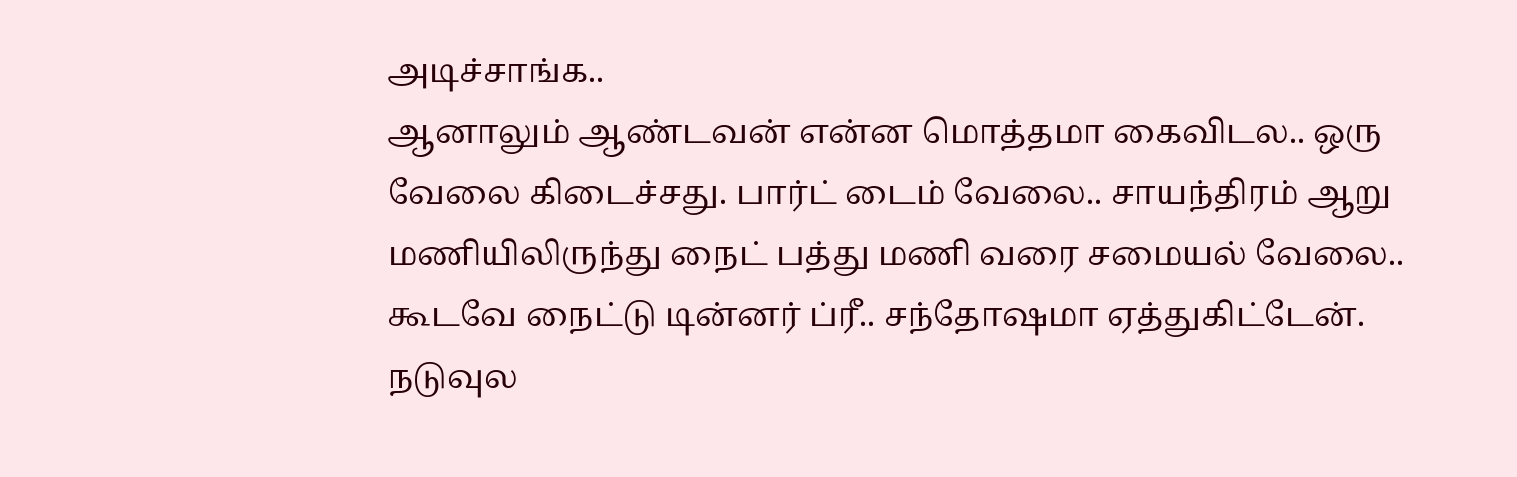அடிச்சாங்க..
ஆனாலும் ஆண்டவன் என்ன மொத்தமா கைவிடல.. ஒரு வேலை கிடைச்சது. பார்ட் டைம் வேலை.. சாயந்திரம் ஆறு மணியிலிருந்து நைட் பத்து மணி வரை சமையல் வேலை.. கூடவே நைட்டு டின்னர் ப்ரீ.. சந்தோஷமா ஏத்துகிட்டேன்.
நடுவுல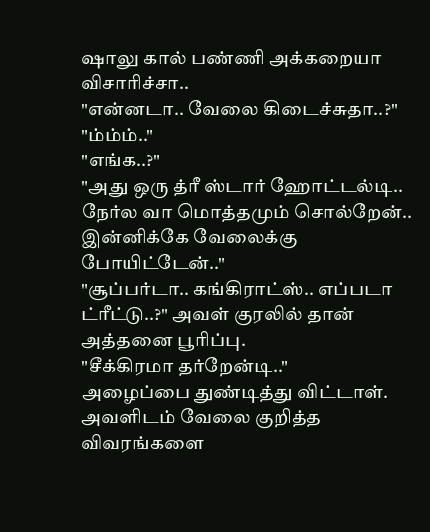ஷாலு கால் பண்ணி அக்கறையா விசாரிச்சா..
"என்னடா.. வேலை கிடைச்சுதா..?"
"ம்ம்ம்.."
"எங்க..?"
"அது ஒரு த்ரீ ஸ்டார் ஹோட்டல்டி.. நேர்ல வா மொத்தமும் சொல்றேன்.. இன்னிக்கே வேலைக்கு போயிட்டேன்.."
"சூப்பர்டா.. கங்கிராட்ஸ்.. எப்படா ட்ரீட்டு..?" அவள் குரலில் தான் அத்தனை பூரிப்பு.
"சீக்கிரமா தர்றேன்டி.."
அழைப்பை துண்டித்து விட்டாள்.
அவளிடம் வேலை குறித்த விவரங்களை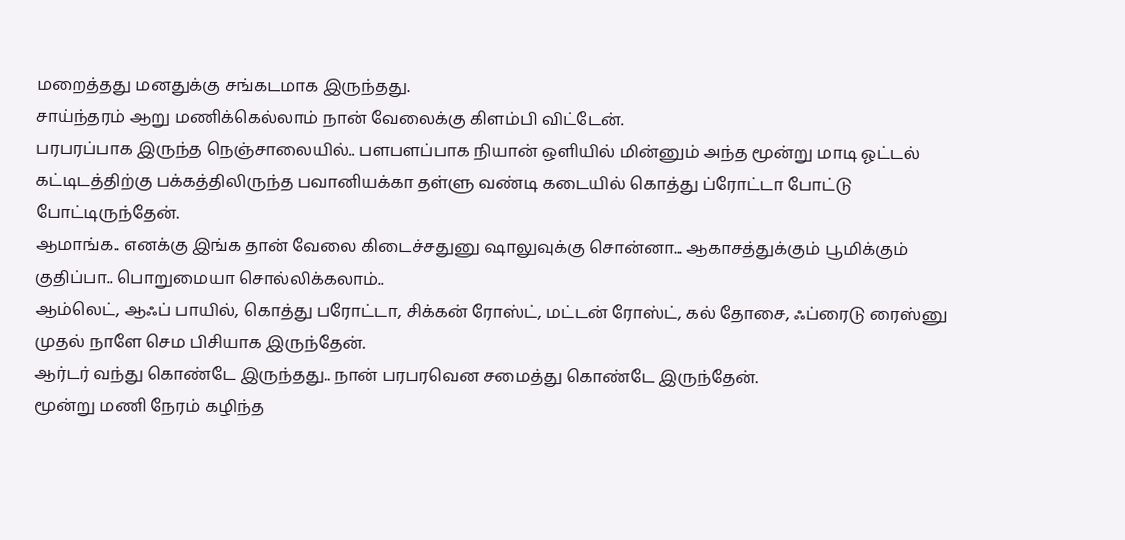மறைத்தது மனதுக்கு சங்கடமாக இருந்தது.
சாய்ந்தரம் ஆறு மணிக்கெல்லாம் நான் வேலைக்கு கிளம்பி விட்டேன்.
பரபரப்பாக இருந்த நெஞ்சாலையில்.. பளபளப்பாக நியான் ஒளியில் மின்னும் அந்த மூன்று மாடி ஓட்டல் கட்டிடத்திற்கு பக்கத்திலிருந்த பவானியக்கா தள்ளு வண்டி கடையில் கொத்து ப்ரோட்டா போட்டு போட்டிருந்தேன்.
ஆமாங்க.. எனக்கு இங்க தான் வேலை கிடைச்சதுனு ஷாலுவுக்கு சொன்னா... ஆகாசத்துக்கும் பூமிக்கும் குதிப்பா.. பொறுமையா சொல்லிக்கலாம்..
ஆம்லெட், ஆஃப் பாயில், கொத்து பரோட்டா, சிக்கன் ரோஸ்ட், மட்டன் ரோஸ்ட், கல் தோசை, ஃப்ரைடு ரைஸ்னு முதல் நாளே செம பிசியாக இருந்தேன்.
ஆர்டர் வந்து கொண்டே இருந்தது.. நான் பரபரவென சமைத்து கொண்டே இருந்தேன்.
மூன்று மணி நேரம் கழிந்த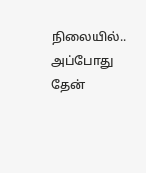நிலையில்.. அப்போது தேன்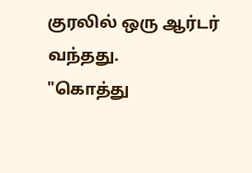குரலில் ஒரு ஆர்டர் வந்தது.
"கொத்து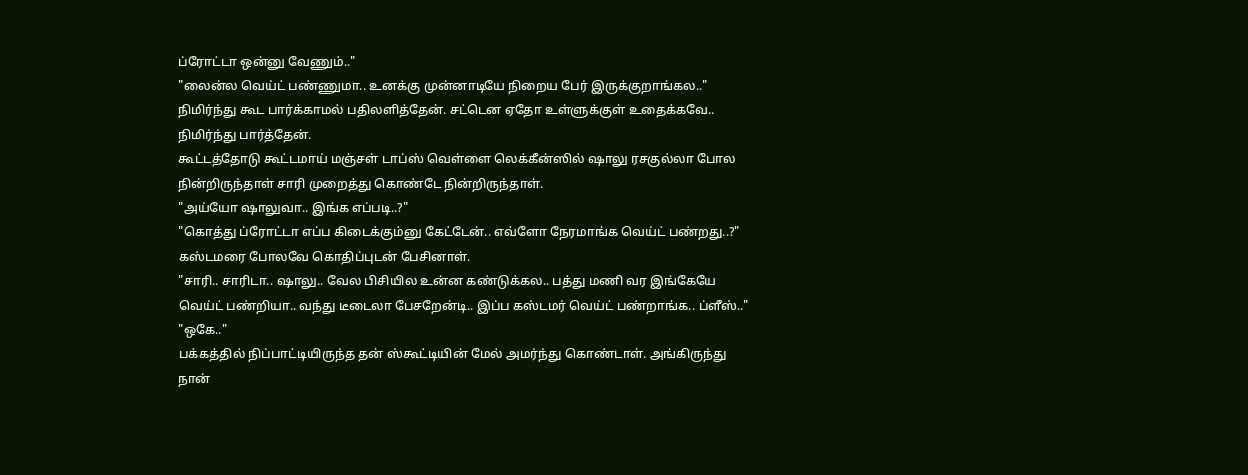ப்ரோட்டா ஒன்னு வேணும்.."
"லைன்ல வெய்ட் பண்ணுமா.. உனக்கு முன்னாடியே நிறைய பேர் இருக்குறாங்கல.."
நிமிர்ந்து கூட பார்க்காமல் பதிலளித்தேன். சட்டென ஏதோ உள்ளுக்குள் உதைக்கவே.. நிமிர்ந்து பார்த்தேன்.
கூட்டத்தோடு கூட்டமாய் மஞ்சள் டாப்ஸ் வெள்ளை லெக்கீன்ஸில் ஷாலு ரசகுல்லா போல நின்றிருந்தாள் சாரி முறைத்து கொண்டே நின்றிருந்தாள்.
"அய்யோ ஷாலுவா.. இங்க எப்படி..?"
"கொத்து ப்ரோட்டா எப்ப கிடைக்கும்னு கேட்டேன்.. எவ்ளோ நேரமாங்க வெய்ட் பண்றது..?"
கஸ்டமரை போலவே கொதிப்புடன் பேசினாள்.
"சாரி.. சாரிடா.. ஷாலு.. வேல பிசியில உன்ன கண்டுக்கல.. பத்து மணி வர இங்கேயே வெய்ட் பண்றியா.. வந்து டீடைலா பேசறேன்டி.. இப்ப கஸ்டமர் வெய்ட் பண்றாங்க.. ப்ளீஸ்.."
"ஒகே.."
பக்கத்தில் நிப்பாட்டியிருந்த தன் ஸ்கூட்டியின் மேல் அமர்ந்து கொண்டாள். அங்கிருந்து நான்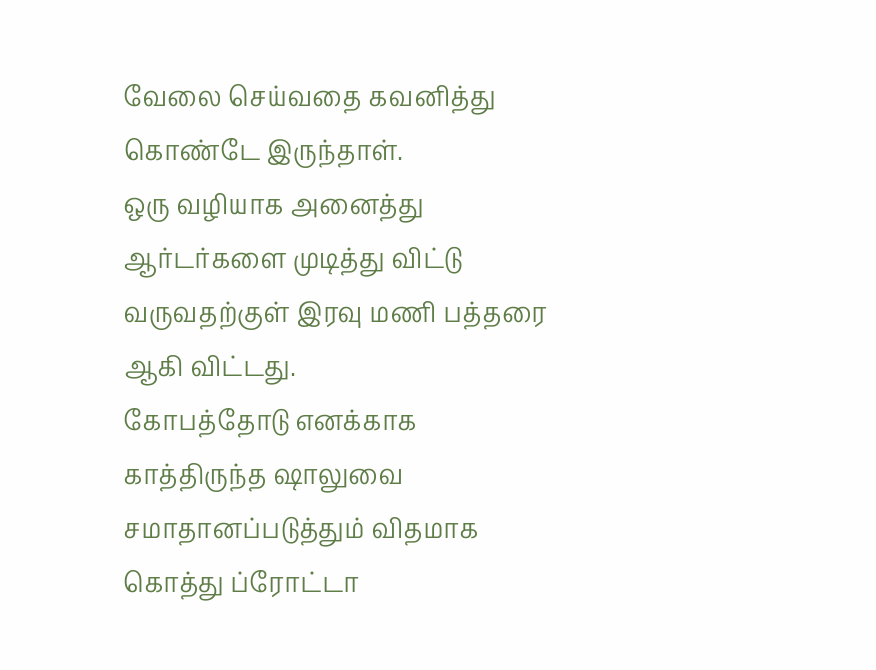வேலை செய்வதை கவனித்து கொண்டே இருந்தாள்.
ஒரு வழியாக அனைத்து ஆர்டர்களை முடித்து விட்டு வருவதற்குள் இரவு மணி பத்தரை ஆகி விட்டது.
கோபத்தோடு எனக்காக காத்திருந்த ஷாலுவை சமாதானப்படுத்தும் விதமாக கொத்து ப்ரோட்டா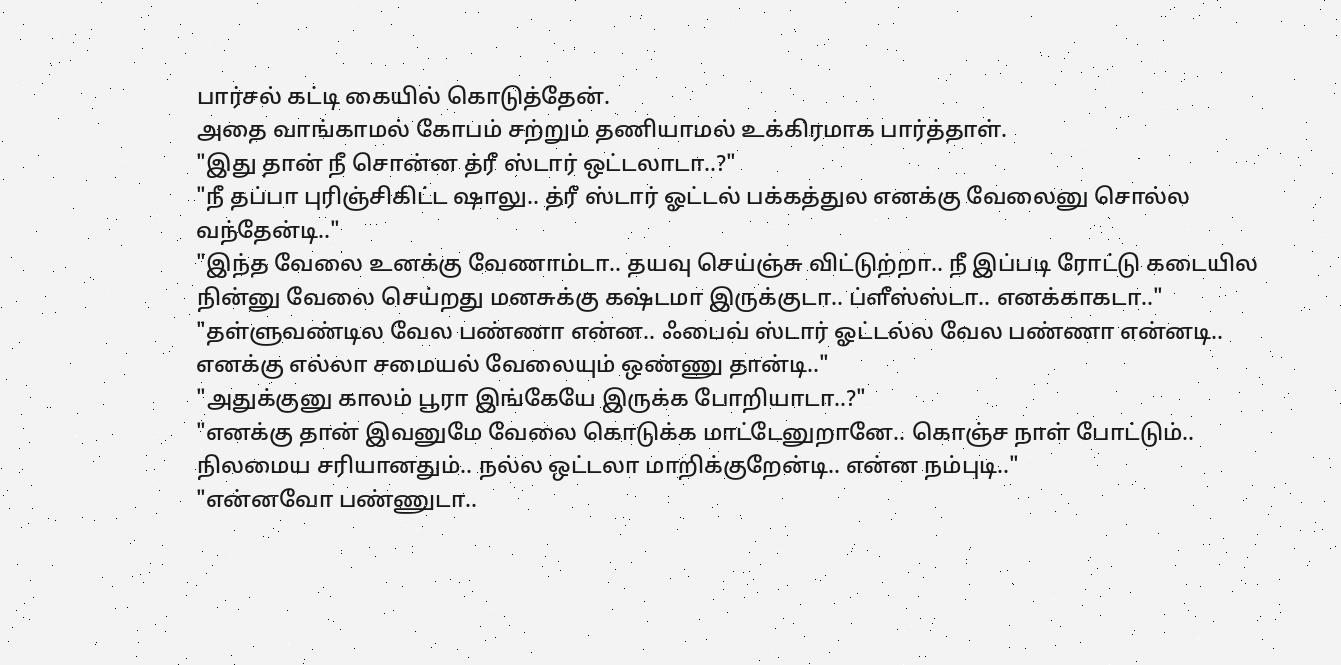பார்சல் கட்டி கையில் கொடுத்தேன்.
அதை வாங்காமல் கோபம் சற்றும் தணியாமல் உக்கிரமாக பார்த்தாள்.
"இது தான் நீ சொன்ன த்ரீ ஸ்டார் ஒட்டலாடா..?"
"நீ தப்பா புரிஞ்சிகிட்ட ஷாலு.. த்ரீ ஸ்டார் ஓட்டல் பக்கத்துல எனக்கு வேலைனு சொல்ல வந்தேன்டி.."
"இந்த வேலை உனக்கு வேணாம்டா.. தயவு செய்ஞ்சு விட்டுற்றா.. நீ இப்படி ரோட்டு கடையில நின்னு வேலை செய்றது மனசுக்கு கஷ்டமா இருக்குடா.. ப்ளீஸ்ஸ்டா.. எனக்காகடா.."
"தள்ளுவண்டில வேல பண்ணா என்ன.. ஃபைவ் ஸ்டார் ஓட்டல்ல வேல பண்ணா என்னடி.. எனக்கு எல்லா சமையல் வேலையும் ஒண்ணு தான்டி.."
"அதுக்குனு காலம் பூரா இங்கேயே இருக்க போறியாடா..?"
"எனக்கு தான் இவனுமே வேலை கொடுக்க மாட்டேனுறானே.. கொஞ்ச நாள் போட்டும்.. நிலமைய சரியானதும்.. நல்ல ஒட்டலா மாறிக்குறேன்டி.. என்ன நம்புடி.."
"என்னவோ பண்ணுடா..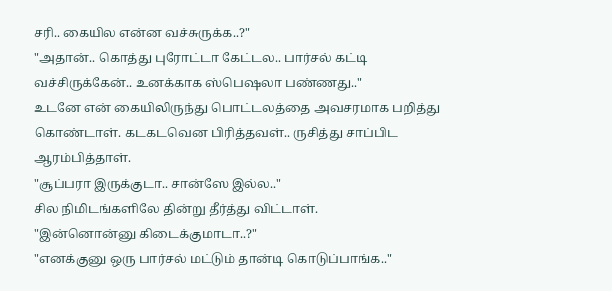சரி.. கையில என்ன வச்சுருக்க..?"
"அதான்.. கொத்து புரோட்டா கேட்டல.. பார்சல் கட்டி வச்சிருக்கேன்.. உனக்காக ஸ்பெஷலா பண்ணது.."
உடனே என் கையிலிருந்து பொட்டலத்தை அவசரமாக பறித்து கொண்டாள். கடகடவென பிரித்தவள்.. ருசித்து சாப்பிட ஆரம்பித்தாள்.
"சூப்பரா இருக்குடா.. சான்ஸே இல்ல.."
சில நிமிடங்களிலே தின்று தீர்த்து விட்டாள்.
"இன்னொன்னு கிடைக்குமாடா..?"
"எனக்குனு ஒரு பார்சல் மட்டும் தான்டி கொடுப்பாங்க.."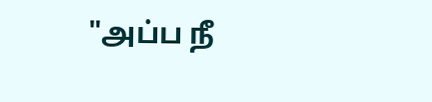"அப்ப நீ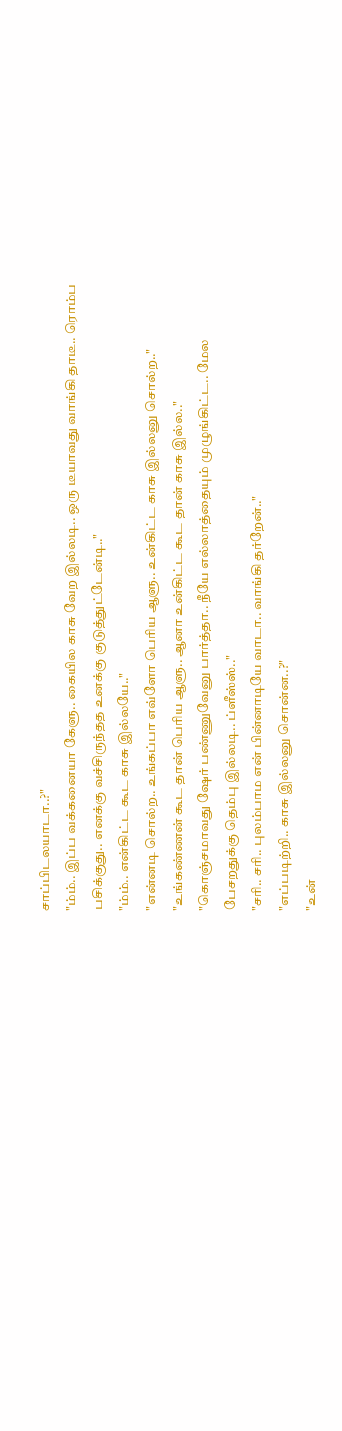சாப்பிடலயாடா..?"
"ம்ம்.. இப்ப வக்கனையா கேளு.. கையில காசு வேற இல்லடி.. ஒரு டீயாவது வாங்கி தாடீ.. ரொம்ப பசிக்குது.. எனக்கு வச்சிருந்தத உனக்கு குடுத்துட்டேன்டி.."
"ம்ம்.. என்கிட்ட கூட காசு இல்லயே.."
"என்னடி சொல்ற.. உங்கப்பா எவ்ளோ பெரிய ஆளு.. உன்கிட்ட காசு இல்லனு சொல்ற.."
"உங்கண்ணன் கூட தான் பெரிய ஆளு.. ஆனா உன்கிட்ட கூட தான் காசு இல்ல.."
"கொஞ்சமாவது ஷேர் பண்ணுவேனு பார்த்தா.. நீயே எல்லாத்தையும் முழுங்கிட்ட.. மேல பேசறதுக்கு தெம்பு இல்லடி.. ப்ளீஸ்ஸ்.."
"சரி.. சரி.. புலம்பாம என் பின்னாடியே வாடா.. வாங்கி தர்றேன்.."
"எப்படிற்றி.. காசு இல்லனு சொன்ன..?"
"உன்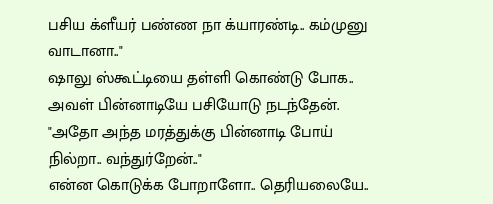பசிய க்ளீயர் பண்ண நா க்யாரண்டி.. கம்முனு வாடானா.."
ஷாலு ஸ்கூட்டியை தள்ளி கொண்டு போக.. அவள் பின்னாடியே பசியோடு நடந்தேன்.
"அதோ அந்த மரத்துக்கு பின்னாடி போய் நில்றா.. வந்துர்றேன்.."
என்ன கொடுக்க போறாளோ.. தெரியலையே..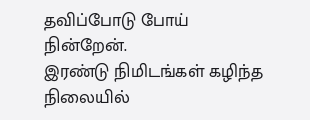தவிப்போடு போய் நின்றேன்.
இரண்டு நிமிடங்கள் கழிந்த நிலையில்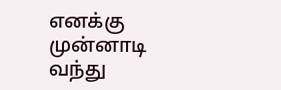எனக்கு முன்னாடி வந்து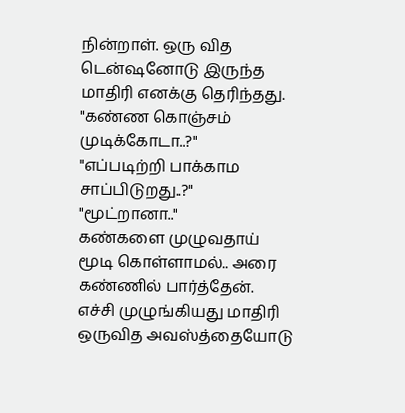நின்றாள். ஒரு வித டென்ஷனோடு இருந்த மாதிரி எனக்கு தெரிந்தது.
"கண்ண கொஞ்சம் முடிக்கோடா..?"
"எப்படிற்றி பாக்காம சாப்பிடுறது..?"
"மூட்றானா.."
கண்களை முழுவதாய் மூடி கொள்ளாமல்.. அரை கண்ணில் பார்த்தேன்.
எச்சி முழுங்கியது மாதிரி ஒருவித அவஸ்த்தையோடு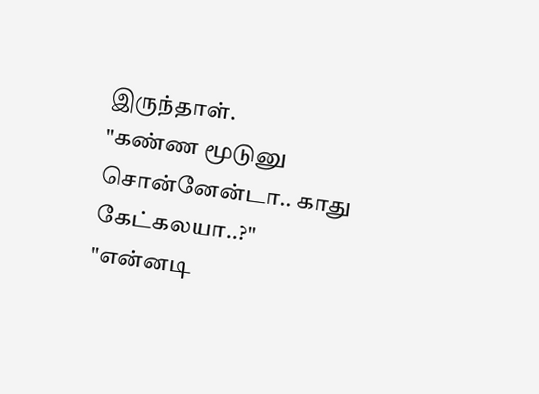இருந்தாள்.
"கண்ண மூடுனு சொன்னேன்டா.. காது கேட்கலயா..?"
"என்னடி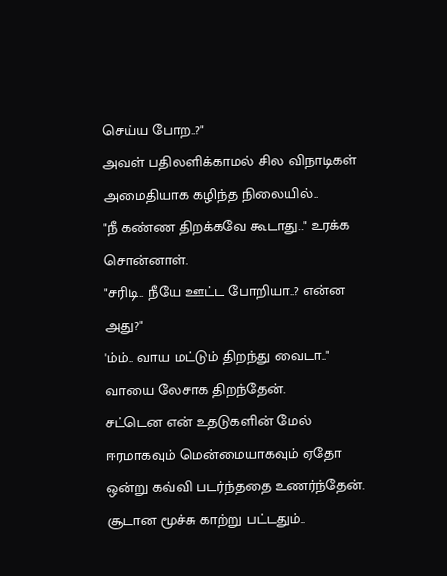செய்ய போற..?"
அவள் பதிலளிக்காமல் சில விநாடிகள் அமைதியாக கழிந்த நிலையில்..
"நீ கண்ண திறக்கவே கூடாது.." உரக்க சொன்னாள்.
"சரிடி.. நீயே ஊட்ட போறியா..? என்ன அது?"
'ம்ம்.. வாய மட்டும் திறந்து வைடா.."
வாயை லேசாக திறந்தேன்.
சட்டென என் உதடுகளின் மேல் ஈரமாகவும் மென்மையாகவும் ஏதோ ஒன்று கவ்வி படர்ந்ததை உணர்ந்தேன்.
சூடான மூச்சு காற்று பட்டதும்..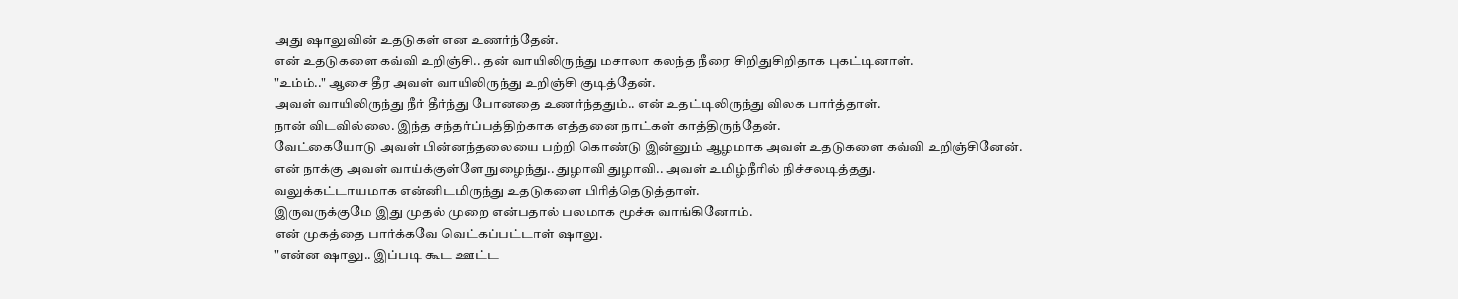அது ஷாலுவின் உதடுகள் என உணர்ந்தேன்.
என் உதடுகளை கவ்வி உறிஞ்சி.. தன் வாயிலிருந்து மசாலா கலந்த நீரை சிறிதுசிறிதாக புகட்டினாள்.
"உம்ம்.." ஆசை தீர அவள் வாயிலிருந்து உறிஞ்சி குடித்தேன்.
அவள் வாயிலிருந்து நீர் தீர்ந்து போனதை உணர்ந்ததும்.. என் உதட்டிலிருந்து விலக பார்த்தாள்.
நான் விடவில்லை. இந்த சந்தர்ப்பத்திற்காக எத்தனை நாட்கள் காத்திருந்தேன்.
வேட்கையோடு அவள் பின்னந்தலையை பற்றி கொண்டு இன்னும் ஆழமாக அவள் உதடுகளை கவ்வி உறிஞ்சினேன்.
என் நாக்கு அவள் வாய்க்குள்ளே நுழைந்து.. துழாவி துழாவி.. அவள் உமிழ்நீரில் நிச்சலடித்தது.
வலுக்கட்டாயமாக என்னிடமிருந்து உதடுகளை பிரித்தெடுத்தாள்.
இருவருக்குமே இது முதல் முறை என்பதால் பலமாக மூச்சு வாங்கினோம்.
என் முகத்தை பார்க்கவே வெட்கப்பட்டாள் ஷாலு.
"என்ன ஷாலு.. இப்படி கூட ஊட்ட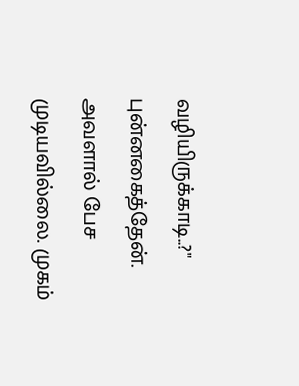வழியிருக்காடி..?" புன்னகைத்தேன்.
அவளால் பேச முடியவில்லை. முகம்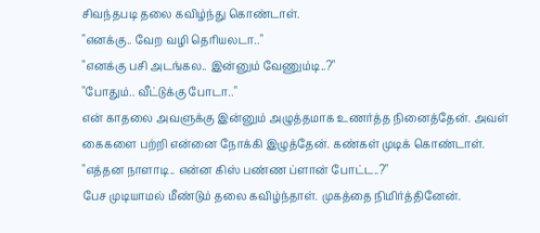சிவந்தபடி தலை கவிழ்ந்து கொண்டாள்.
"எனக்கு.. வேற வழி தெரியலடா.."
"எனக்கு பசி அடங்கல.. இன்னும் வேணும்டி..?"
"போதும்.. வீட்டுக்கு போடா.."
என் காதலை அவளுக்கு இன்னும் அழுத்தமாக உணர்த்த நினைத்தேன். அவள் கைகளை பற்றி என்னை நோக்கி இழுத்தேன். கண்கள் முடிக் கொண்டாள்.
"எத்தன நாளாடி.. என்ன கிஸ் பண்ண ப்ளான் போட்ட..?"
பேச முடியாமல் மீண்டும் தலை கவிழ்ந்தாள். முகத்தை நிமிர்த்தினேன்.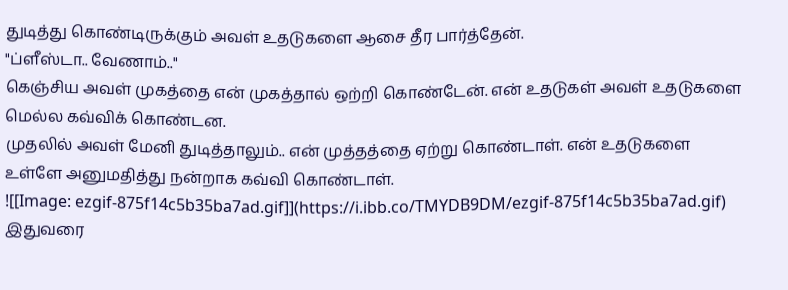துடித்து கொண்டிருக்கும் அவள் உதடுகளை ஆசை தீர பார்த்தேன்.
"ப்ளீஸ்டா.. வேணாம்.."
கெஞ்சிய அவள் முகத்தை என் முகத்தால் ஒற்றி கொண்டேன். என் உதடுகள் அவள் உதடுகளை மெல்ல கவ்விக் கொண்டன.
முதலில் அவள் மேனி துடித்தாலும்.. என் முத்தத்தை ஏற்று கொண்டாள். என் உதடுகளை உள்ளே அனுமதித்து நன்றாக கவ்வி கொண்டாள்.
![[Image: ezgif-875f14c5b35ba7ad.gif]](https://i.ibb.co/TMYDB9DM/ezgif-875f14c5b35ba7ad.gif)
இதுவரை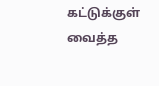கட்டுக்குள் வைத்த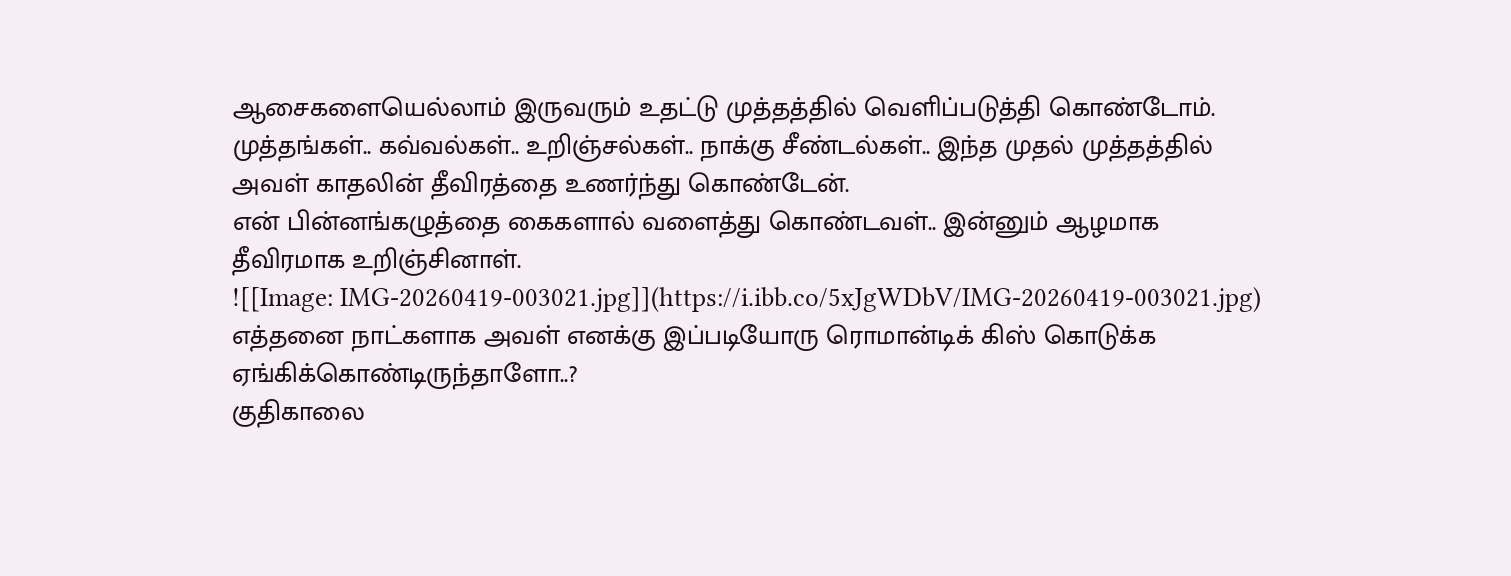ஆசைகளையெல்லாம் இருவரும் உதட்டு முத்தத்தில் வெளிப்படுத்தி கொண்டோம்.
முத்தங்கள்.. கவ்வல்கள்.. உறிஞ்சல்கள்.. நாக்கு சீண்டல்கள்.. இந்த முதல் முத்தத்தில் அவள் காதலின் தீவிரத்தை உணர்ந்து கொண்டேன்.
என் பின்னங்கழுத்தை கைகளால் வளைத்து கொண்டவள்.. இன்னும் ஆழமாக தீவிரமாக உறிஞ்சினாள்.
![[Image: IMG-20260419-003021.jpg]](https://i.ibb.co/5xJgWDbV/IMG-20260419-003021.jpg)
எத்தனை நாட்களாக அவள் எனக்கு இப்படியோரு ரொமான்டிக் கிஸ் கொடுக்க ஏங்கிக்கொண்டிருந்தாளோ..?
குதிகாலை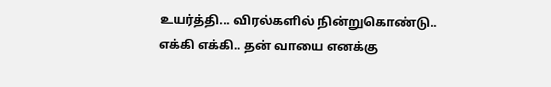உயர்த்தி... விரல்களில் நின்றுகொண்டு.. எக்கி எக்கி.. தன் வாயை எனக்கு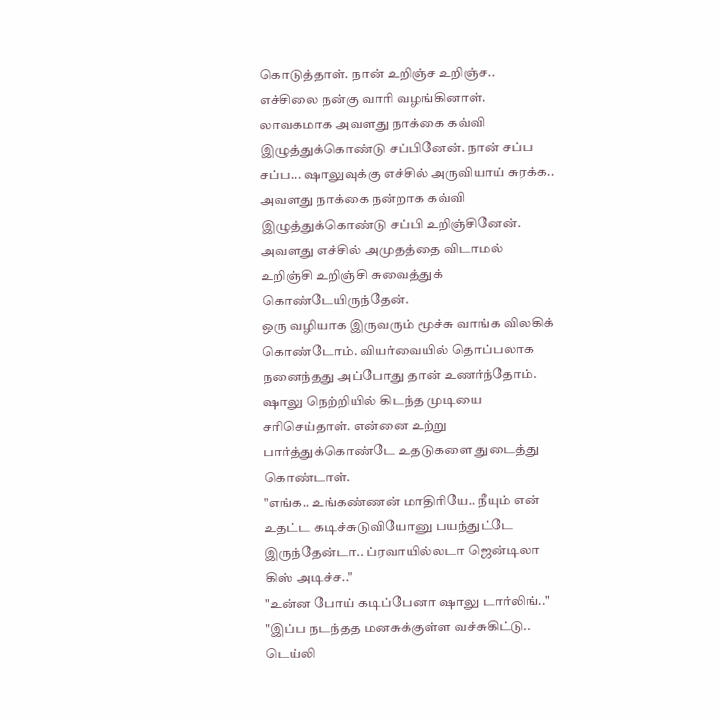கொடுத்தாள். நான் உறிஞ்ச உறிஞ்ச.. எச்சிலை நன்கு வாரி வழங்கினாள்.
லாவகமாக அவளது நாக்கை கவ்வி இழுத்துக்கொண்டு சப்பினேன். நான் சப்ப சப்ப... ஷாலுவுக்கு எச்சில் அருவியாய் சுரக்க.. அவளது நாக்கை நன்றாக கவ்வி இழுத்துக்கொண்டு சப்பி உறிஞ்சினேன்.
அவளது எச்சில் அமுதத்தை விடாமல் உறிஞ்சி உறிஞ்சி சுவைத்துக் கொண்டேயிருந்தேன்.
ஒரு வழியாக இருவரும் மூச்சு வாங்க விலகிக் கொண்டோம். வியர்வையில் தொப்பலாக நனைந்தது அப்போது தான் உணர்ந்தோம்.
ஷாலு நெற்றியில் கிடந்த முடியை சரிசெய்தாள். என்னை உற்று பார்த்துக்கொண்டே உதடுகளை துடைத்து கொண்டாள்.
"எங்க.. உங்கண்ணன் மாதிரியே.. நீயும் என் உதட்ட கடிச்சுடுவியோனு பயந்துட்டே இருந்தேன்டா.. ப்ரவாயில்லடா ஜென்டிலா கிஸ் அடிச்ச.."
"உன்ன போய் கடிப்பேனா ஷாலு டார்லிங்.."
"இப்ப நடந்தத மனசுக்குள்ள வச்சுகிட்டு.. டெய்லி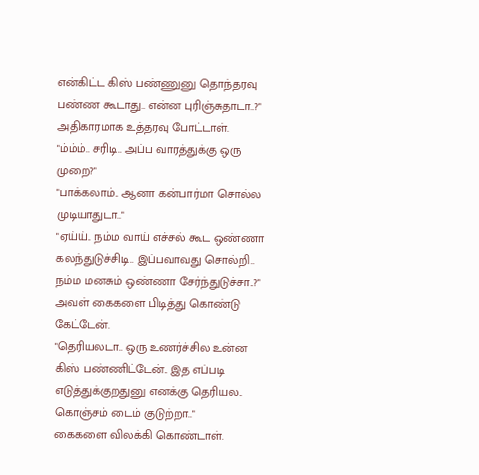என்கிட்ட கிஸ் பண்ணுனு தொந்தரவு பண்ண கூடாது.. என்ன புரிஞ்சுதாடா..?"
அதிகாரமாக உத்தரவு போட்டாள்.
"ம்ம்ம்.. சரிடி.. அப்ப வாரத்துக்கு ஒரு முறை?"
"பாக்கலாம்.. ஆனா கன்பார்மா சொல்ல முடியாதுடா.."
"ஏய்ய்.. நம்ம வாய் எச்சல் கூட ஒண்ணா கலந்துடுச்சிடி.. இப்பவாவது சொல்றி.. நம்ம மனசும் ஒண்ணா சேர்ந்துடுச்சா..?"
அவள் கைகளை பிடித்து கொண்டு கேட்டேன்.
"தெரியலடா.. ஒரு உணர்ச்சில உன்ன கிஸ் பண்ணிட்டேன்.. இத எப்படி எடுத்துக்குறதுனு எனக்கு தெரியல.. கொஞ்சம் டைம் குடுற்றா.."
கைகளை விலக்கி கொண்டாள்.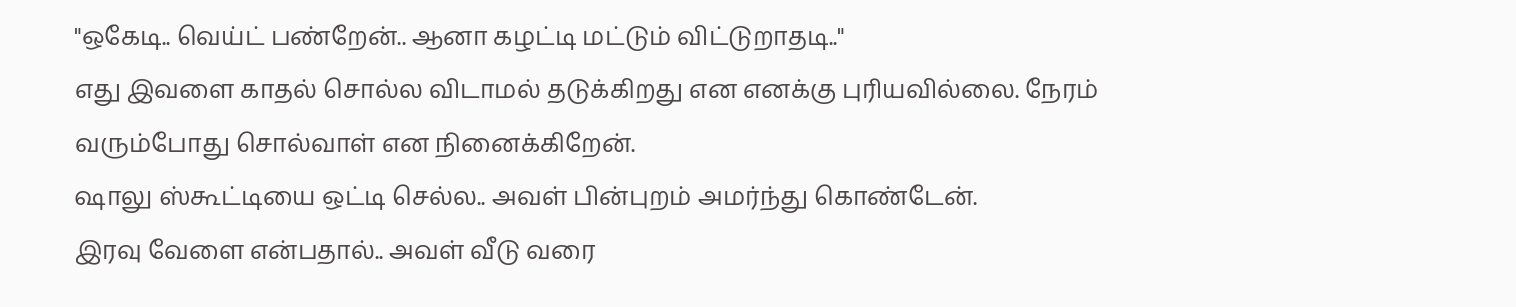"ஒகேடி.. வெய்ட் பண்றேன்.. ஆனா கழட்டி மட்டும் விட்டுறாதடி.."
எது இவளை காதல் சொல்ல விடாமல் தடுக்கிறது என எனக்கு புரியவில்லை. நேரம் வரும்போது சொல்வாள் என நினைக்கிறேன்.
ஷாலு ஸ்கூட்டியை ஒட்டி செல்ல.. அவள் பின்புறம் அமர்ந்து கொண்டேன்.
இரவு வேளை என்பதால்.. அவள் வீடு வரை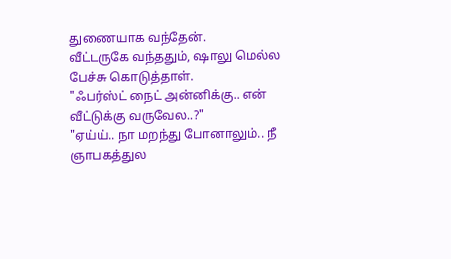துணையாக வந்தேன்.
வீட்டருகே வந்ததும், ஷாலு மெல்ல பேச்சு கொடுத்தாள்.
"ஃபர்ஸ்ட் நைட் அன்னிக்கு.. என் வீட்டுக்கு வருவேல..?"
"ஏய்ய்.. நா மறந்து போனாலும்.. நீ ஞாபகத்துல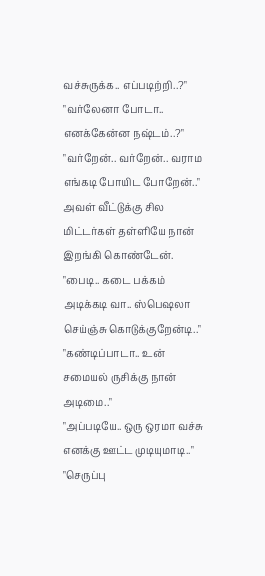வச்சுருக்க.. எப்படிற்றி..?"
"வர்லேனா போடா.. எனக்கேன்ன நஷ்டம்..?"
"வர்றேன்.. வர்றேன்.. வராம எங்கடி போயிட போறேன்.."
அவள் வீட்டுக்கு சில மிட்டர்கள் தள்ளியே நான் இறங்கி கொண்டேன்.
"பைடி.. கடை பக்கம் அடிக்கடி வா.. ஸ்பெஷலா செய்ஞ்சு கொடுக்குறேன்டி.."
"கண்டிப்பாடா.. உன் சமையல் ருசிக்கு நான் அடிமை.."
"அப்படியே.. ஒரு ஒரமா வச்சு எனக்கு ஊட்ட முடியுமாடி.."
"செருப்பு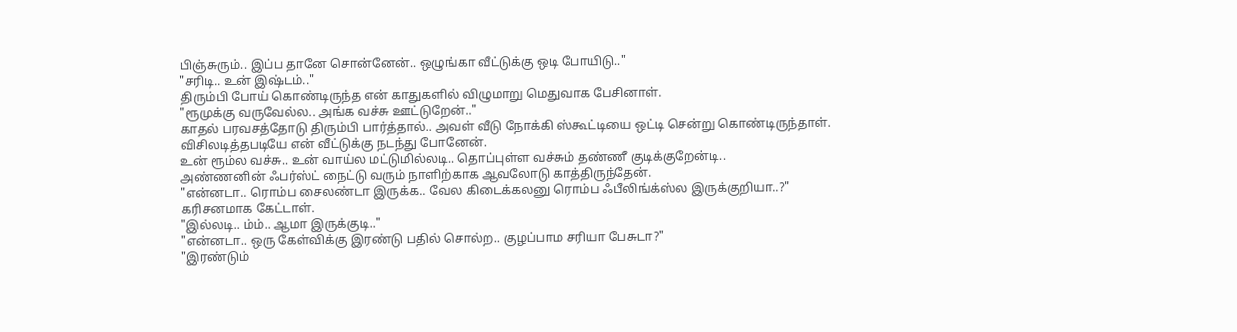பிஞ்சுரும்.. இப்ப தானே சொன்னேன்.. ஒழுங்கா வீட்டுக்கு ஒடி போயிடு.."
"சரிடி.. உன் இஷ்டம்.."
திரும்பி போய் கொண்டிருந்த என் காதுகளில் விழுமாறு மெதுவாக பேசினாள்.
"ரூமுக்கு வருவேல்ல.. அங்க வச்சு ஊட்டுறேன்.."
காதல் பரவசத்தோடு திரும்பி பார்த்தால்.. அவள் வீடு நோக்கி ஸ்கூட்டியை ஒட்டி சென்று கொண்டிருந்தாள்.
விசிலடித்தபடியே என் வீட்டுக்கு நடந்து போனேன்.
உன் ரூம்ல வச்சு.. உன் வாய்ல மட்டுமில்லடி.. தொப்புள்ள வச்சும் தண்ணீ குடிக்குறேன்டி..
அண்ணனின் ஃபர்ஸ்ட் நைட்டு வரும் நாளிற்காக ஆவலோடு காத்திருந்தேன்.
"என்னடா.. ரொம்ப சைலண்டா இருக்க.. வேல கிடைக்கலனு ரொம்ப ஃபீலிங்க்ஸ்ல இருக்குறியா..?"
கரிசனமாக கேட்டாள்.
"இல்லடி.. ம்ம்.. ஆமா இருக்குடி.."
"என்னடா.. ஒரு கேள்விக்கு இரண்டு பதில் சொல்ற.. குழப்பாம சரியா பேசுடா?"
"இரண்டும்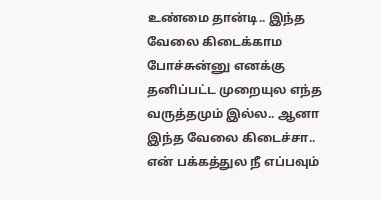உண்மை தான்டி.. இந்த வேலை கிடைக்காம போச்சுன்னு எனக்கு தனிப்பட்ட முறையுல எந்த வருத்தமும் இல்ல.. ஆனா இந்த வேலை கிடைச்சா.. என் பக்கத்துல நீ எப்பவும்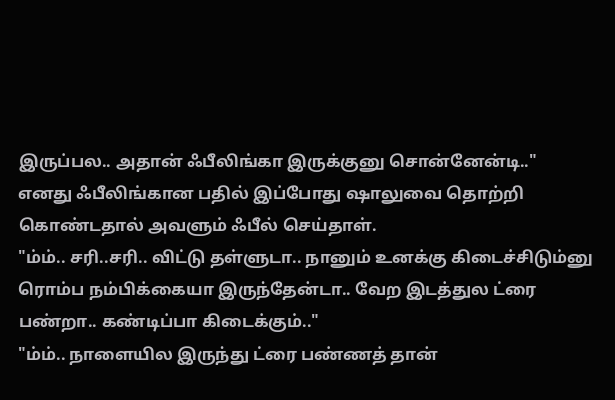இருப்பல.. அதான் ஃபீலிங்கா இருக்குனு சொன்னேன்டி.."
எனது ஃபீலிங்கான பதில் இப்போது ஷாலுவை தொற்றி கொண்டதால் அவளும் ஃபீல் செய்தாள்.
"ம்ம்.. சரி..சரி.. விட்டு தள்ளுடா.. நானும் உனக்கு கிடைச்சிடும்னு ரொம்ப நம்பிக்கையா இருந்தேன்டா.. வேற இடத்துல ட்ரை பண்றா.. கண்டிப்பா கிடைக்கும்.."
"ம்ம்.. நாளையில இருந்து ட்ரை பண்ணத் தான்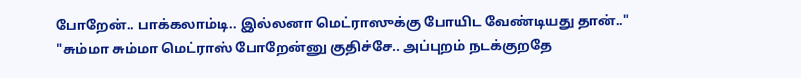போறேன்.. பாக்கலாம்டி.. இல்லனா மெட்ராஸுக்கு போயிட வேண்டியது தான்.."
"சும்மா சும்மா மெட்ராஸ் போறேன்னு குதிச்சே.. அப்புறம் நடக்குறதே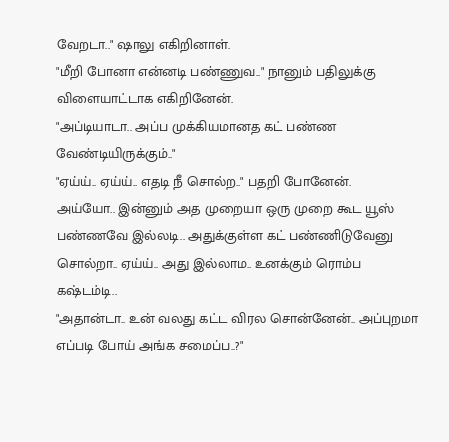வேறடா.." ஷாலு எகிறினாள்.
"மீறி போனா என்னடி பண்ணுவ.." நானும் பதிலுக்கு விளையாட்டாக எகிறினேன்.
"அப்டியாடா.. அப்ப முக்கியமானத கட் பண்ண வேண்டியிருக்கும்.."
"ஏய்ய்.. ஏய்ய்.. எதடி நீ சொல்ற.." பதறி போனேன்.
அய்யோ.. இன்னும் அத முறையா ஒரு முறை கூட யூஸ் பண்ணவே இல்லடி.. அதுக்குள்ள கட் பண்ணிடுவேனு சொல்றா.. ஏய்ய்.. அது இல்லாம.. உனக்கும் ரொம்ப கஷ்டம்டி..
"அதான்டா.. உன் வலது கட்ட விரல சொன்னேன்.. அப்புறமா எப்படி போய் அங்க சமைப்ப..?"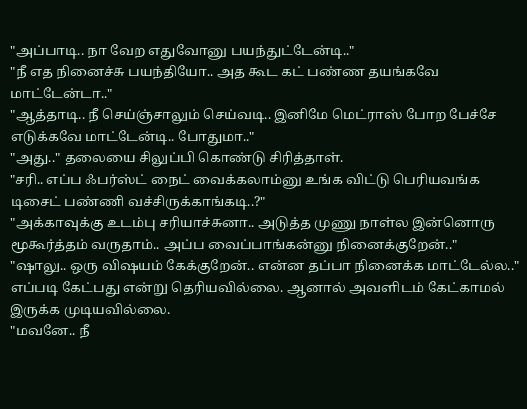"அப்பாடி.. நா வேற எதுவோனு பயந்துட்டேன்டி.."
"நீ எத நினைச்சு பயந்தியோ.. அத கூட கட் பண்ண தயங்கவே மாட்டேன்டா.."
"ஆத்தாடி.. நீ செய்ஞ்சாலும் செய்வடி.. இனிமே மெட்ராஸ் போற பேச்சே எடுக்கவே மாட்டேன்டி.. போதுமா.."
"அது.." தலையை சிலுப்பி கொண்டு சிரித்தாள்.
"சரி.. எப்ப ஃபர்ஸ்ட் நைட் வைக்கலாம்னு உங்க விட்டு பெரியவங்க டிசைட் பண்ணி வச்சிருக்காங்கடி..?"
"அக்காவுக்கு உடம்பு சரியாச்சுனா.. அடுத்த முணு நாள்ல இன்னொரு மூகூர்த்தம் வருதாம்.. அப்ப வைப்பாங்கன்னு நினைக்குறேன்.."
"ஷாலு.. ஒரு விஷயம் கேக்குறேன்.. என்ன தப்பா நினைக்க மாட்டேல்ல.."
எப்படி கேட்பது என்று தெரியவில்லை. ஆனால் அவளிடம் கேட்காமல் இருக்க முடியவில்லை.
"மவனே.. நீ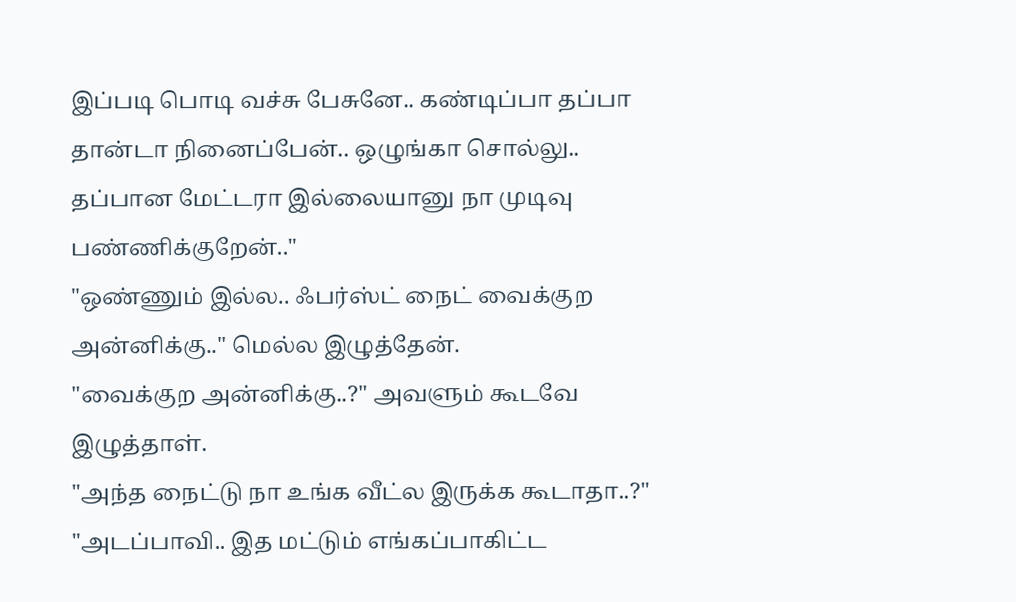இப்படி பொடி வச்சு பேசுனே.. கண்டிப்பா தப்பா தான்டா நினைப்பேன்.. ஒழுங்கா சொல்லு.. தப்பான மேட்டரா இல்லையானு நா முடிவு பண்ணிக்குறேன்.."
"ஒண்ணும் இல்ல.. ஃபர்ஸ்ட் நைட் வைக்குற அன்னிக்கு.." மெல்ல இழுத்தேன்.
"வைக்குற அன்னிக்கு..?" அவளும் கூடவே இழுத்தாள்.
"அந்த நைட்டு நா உங்க வீட்ல இருக்க கூடாதா..?"
"அடப்பாவி.. இத மட்டும் எங்கப்பாகிட்ட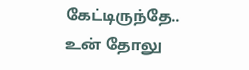கேட்டிருந்தே.. உன் தோலு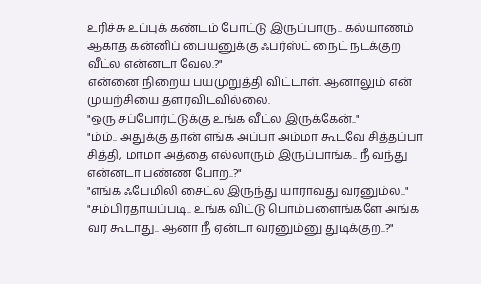உரிச்சு உப்புக் கண்டம் போட்டு இருப்பாரு.. கல்யாணம் ஆகாத கன்னிப் பையனுக்கு ஃபர்ஸ்ட் நைட் நடக்குற வீட்ல என்னடா வேல.?"
என்னை நிறைய பயமுறுத்தி விட்டாள். ஆனாலும் என் முயற்சியை தளரவிடவில்லை.
"ஒரு சப்போர்ட்டுக்கு உங்க வீட்ல இருக்கேன்.."
"ம்ம்.. அதுக்கு தான் எங்க அப்பா அம்மா கூடவே சித்தப்பா சித்தி, மாமா அத்தை எல்லாரும் இருப்பாங்க.. நீ வந்து என்னடா பண்ண போற..?"
"எங்க ஃபேமிலி சைட்ல இருந்து யாராவது வரனும்ல.."
"சம்பிரதாயப்படி.. உங்க விட்டு பொம்பளைங்களே அங்க வர கூடாது.. ஆனா நீ ஏன்டா வரனும்னு துடிக்குற..?"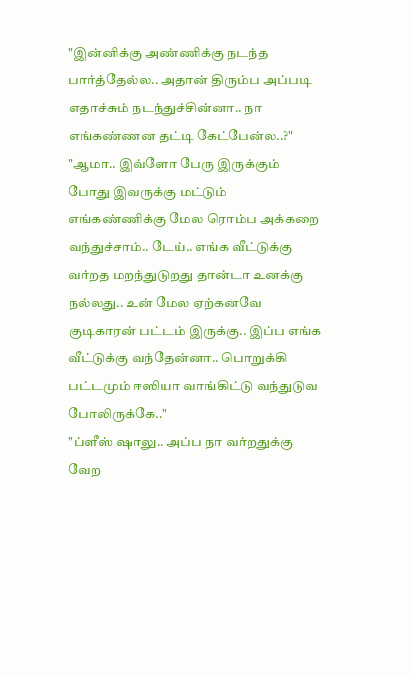"இன்னிக்கு அண்ணிக்கு நடந்த பார்த்தேல்ல.. அதான் திரும்ப அப்படி எதாச்சும் நடந்துச்சின்னா.. நா எங்கண்ணன தட்டி கேட்பேன்ல..?"
"ஆமா.. இவ்ளோ பேரு இருக்கும் போது இவருக்கு மட்டும் எங்கண்ணிக்கு மேல ரொம்ப அக்கறை வந்துச்சாம்.. டேய்.. எங்க வீட்டுக்கு வர்றத மறந்துடுறது தான்டா உனக்கு நல்லது.. உன் மேல ஏற்கனவே குடிகாரன் பட்டம் இருக்கு.. இப்ப எங்க வீட்டுக்கு வந்தேன்னா.. பொறுக்கி பட்டமும் ஈஸியா வாங்கிட்டு வந்துடுவ போலிருக்கே.."
"ப்ளீஸ் ஷாலு.. அப்ப நா வர்றதுக்கு வேற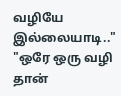வழியே இல்லையாடி.."
"ஒரே ஒரு வழி தான்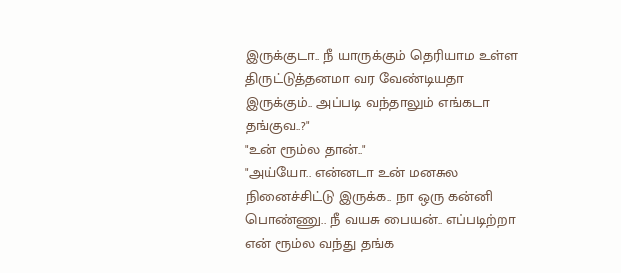இருக்குடா.. நீ யாருக்கும் தெரியாம உள்ள திருட்டுத்தனமா வர வேண்டியதா இருக்கும்.. அப்படி வந்தாலும் எங்கடா தங்குவ..?"
"உன் ரூம்ல தான்.."
"அய்யோ.. என்னடா உன் மனசுல நினைச்சிட்டு இருக்க.. நா ஒரு கன்னி பொண்ணு.. நீ வயசு பையன்.. எப்படிற்றா என் ரூம்ல வந்து தங்க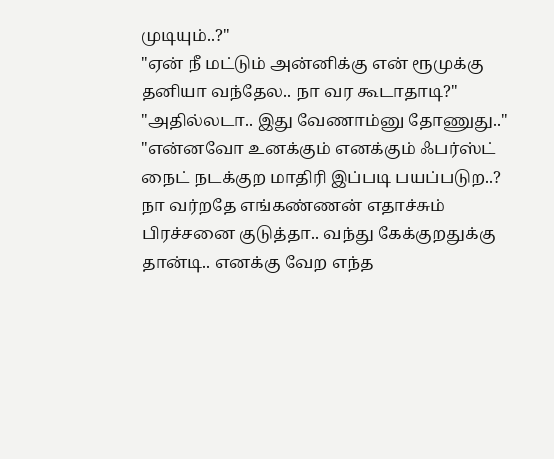முடியும்..?"
"ஏன் நீ மட்டும் அன்னிக்கு என் ரூமுக்கு தனியா வந்தேல.. நா வர கூடாதாடி?"
"அதில்லடா.. இது வேணாம்னு தோணுது.."
"என்னவோ உனக்கும் எனக்கும் ஃபர்ஸ்ட் நைட் நடக்குற மாதிரி இப்படி பயப்படுற..? நா வர்றதே எங்கண்ணன் எதாச்சும் பிரச்சனை குடுத்தா.. வந்து கேக்குறதுக்கு தான்டி.. எனக்கு வேற எந்த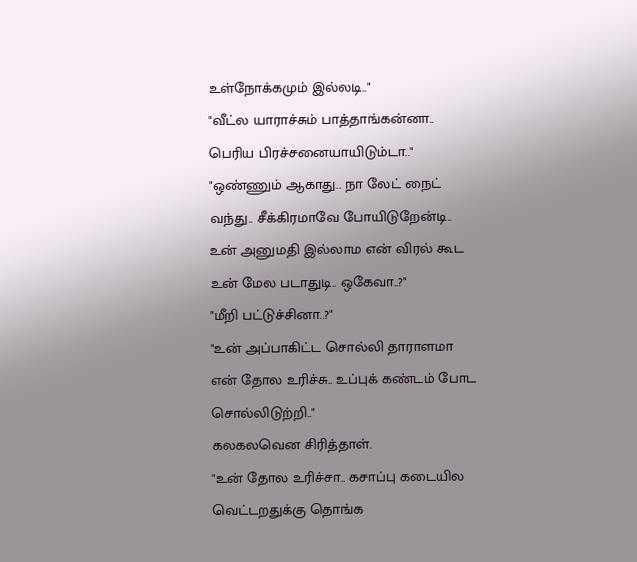உள்நோக்கமும் இல்லடி.."
"வீட்ல யாராச்சும் பாத்தாங்கன்னா.. பெரிய பிரச்சனையாயிடும்டா.."
"ஒண்ணும் ஆகாது.. நா லேட் நைட் வந்து.. சீக்கிரமாவே போயிடுறேன்டி.. உன் அனுமதி இல்லாம என் விரல் கூட உன் மேல படாதுடி.. ஒகேவா..?"
"மீறி பட்டுச்சினா..?"
"உன் அப்பாகிட்ட சொல்லி தாராளமா என் தோல உரிச்சு.. உப்புக் கண்டம் போட சொல்லிடுற்றி.."
கலகலவென சிரித்தாள்.
"உன் தோல உரிச்சா.. கசாப்பு கடையில வெட்டறதுக்கு தொங்க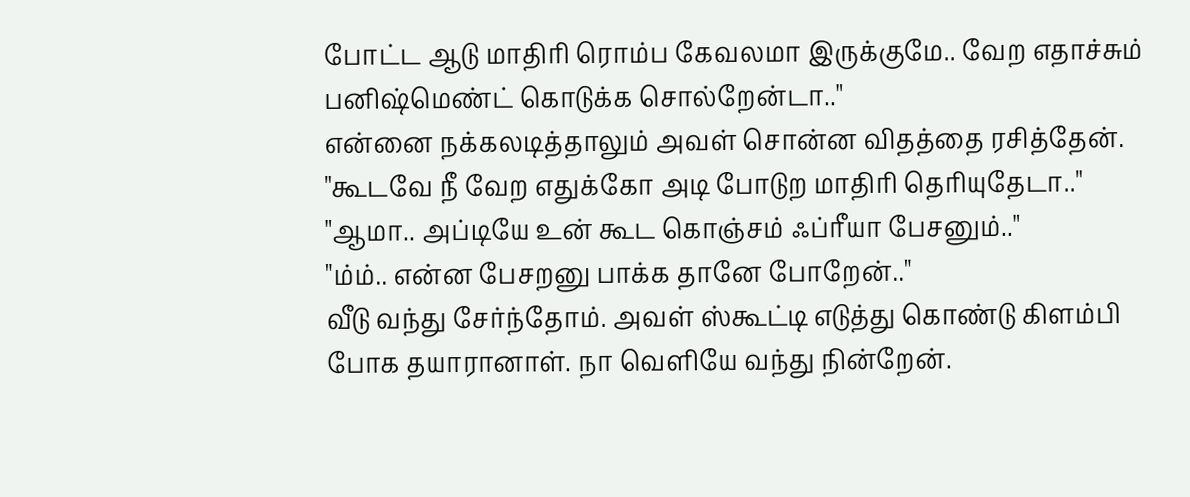போட்ட ஆடு மாதிரி ரொம்ப கேவலமா இருக்குமே.. வேற எதாச்சும் பனிஷ்மெண்ட் கொடுக்க சொல்றேன்டா.."
என்னை நக்கலடித்தாலும் அவள் சொன்ன விதத்தை ரசித்தேன்.
"கூடவே நீ வேற எதுக்கோ அடி போடுற மாதிரி தெரியுதேடா.."
"ஆமா.. அப்டியே உன் கூட கொஞ்சம் ஃப்ரீயா பேசனும்.."
"ம்ம்.. என்ன பேசறனு பாக்க தானே போறேன்.."
வீடு வந்து சேர்ந்தோம். அவள் ஸ்கூட்டி எடுத்து கொண்டு கிளம்பி போக தயாரானாள். நா வெளியே வந்து நின்றேன்.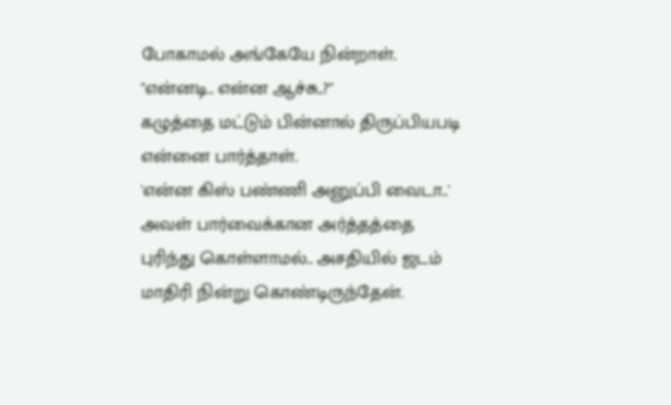போகாமல் அங்கேயே நின்றாள்.
"என்னடி.. என்ன ஆச்சு..?"
கழுத்தை மட்டும் பின்னால் திருப்பியபடி என்னை பார்த்தாள்.
'என்ன கிஸ் பண்ணி அனுப்பி வைடா..'
அவள் பார்வைக்கான அர்த்தத்தை புரிந்து கொள்ளாமல்.. அசதியில் ஜடம் மாதிரி நின்று கொண்டிருந்தேன்.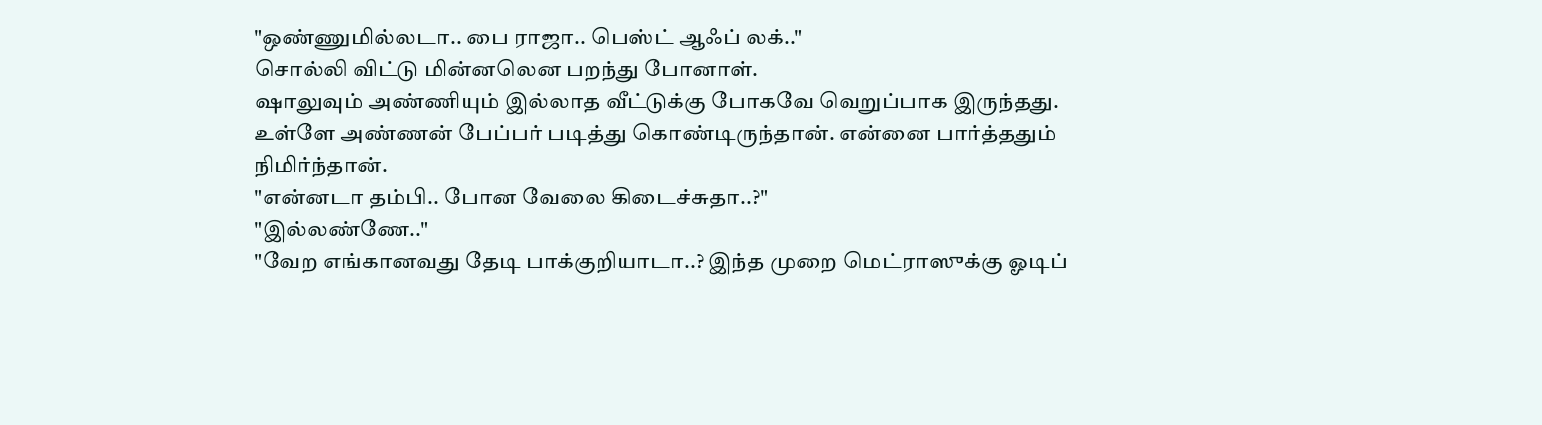"ஒண்ணுமில்லடா.. பை ராஜா.. பெஸ்ட் ஆஃப் லக்.."
சொல்லி விட்டு மின்னலென பறந்து போனாள்.
ஷாலுவும் அண்ணியும் இல்லாத வீட்டுக்கு போகவே வெறுப்பாக இருந்தது.
உள்ளே அண்ணன் பேப்பர் படித்து கொண்டிருந்தான். என்னை பார்த்ததும் நிமிர்ந்தான்.
"என்னடா தம்பி.. போன வேலை கிடைச்சுதா..?"
"இல்லண்ணே.."
"வேற எங்கானவது தேடி பாக்குறியாடா..? இந்த முறை மெட்ராஸுக்கு ஓடிப்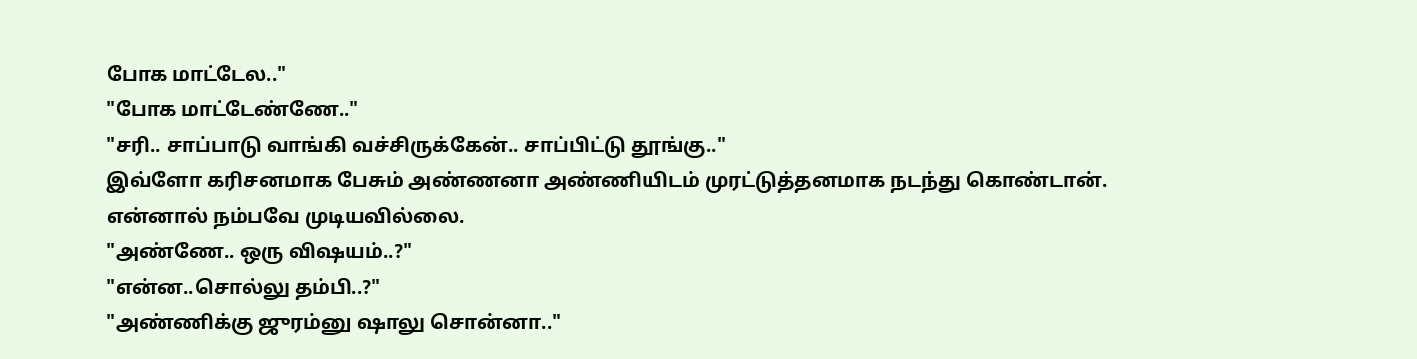போக மாட்டேல.."
"போக மாட்டேண்ணே.."
"சரி.. சாப்பாடு வாங்கி வச்சிருக்கேன்.. சாப்பிட்டு தூங்கு.."
இவ்ளோ கரிசனமாக பேசும் அண்ணனா அண்ணியிடம் முரட்டுத்தனமாக நடந்து கொண்டான். என்னால் நம்பவே முடியவில்லை.
"அண்ணே.. ஒரு விஷயம்..?"
"என்ன..சொல்லு தம்பி..?"
"அண்ணிக்கு ஜுரம்னு ஷாலு சொன்னா.."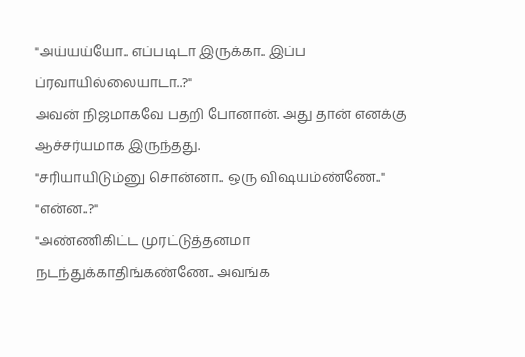"அய்யய்யோ.. எப்படிடா இருக்கா.. இப்ப ப்ரவாயில்லையாடா..?"
அவன் நிஜமாகவே பதறி போனான். அது தான் எனக்கு ஆச்சர்யமாக இருந்தது.
"சரியாயிடும்னு சொன்னா.. ஒரு விஷயம்ண்ணே.."
"என்ன..?"
"அண்ணிகிட்ட முரட்டுத்தனமா நடந்துக்காதிங்கண்ணே.. அவங்க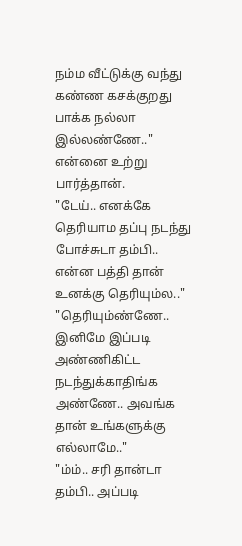நம்ம வீட்டுக்கு வந்து கண்ண கசக்குறது பாக்க நல்லா இல்லண்ணே.."
என்னை உற்று பார்த்தான்.
"டேய்.. எனக்கே தெரியாம தப்பு நடந்து போச்சுடா தம்பி.. என்ன பத்தி தான் உனக்கு தெரியும்ல.."
"தெரியும்ண்ணே.. இனிமே இப்படி அண்ணிகிட்ட நடந்துக்காதிங்க அண்ணே.. அவங்க தான் உங்களுக்கு எல்லாமே.."
"ம்ம்.. சரி தான்டா தம்பி.. அப்படி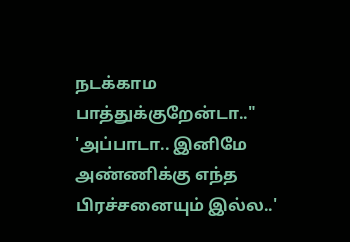நடக்காம பாத்துக்குறேன்டா.."
'அப்பாடா.. இனிமே அண்ணிக்கு எந்த பிரச்சனையும் இல்ல..'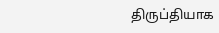திருப்தியாக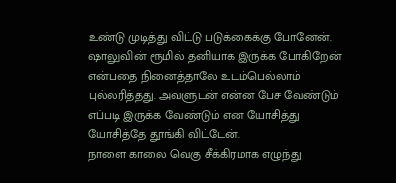உண்டு முடித்து விட்டு படுக்கைக்கு போனேன்.
ஷாலுவின் ரூமில் தனியாக இருக்க போகிறேன் என்பதை நினைத்தாலே உடம்பெல்லாம் புல்லரித்தது. அவளுடன் என்ன பேச வேண்டும் எப்படி இருக்க வேண்டும் என யோசித்து யோசித்தே தூங்கி விட்டேன்.
நாளை காலை வெகு சீக்கிரமாக எழுந்து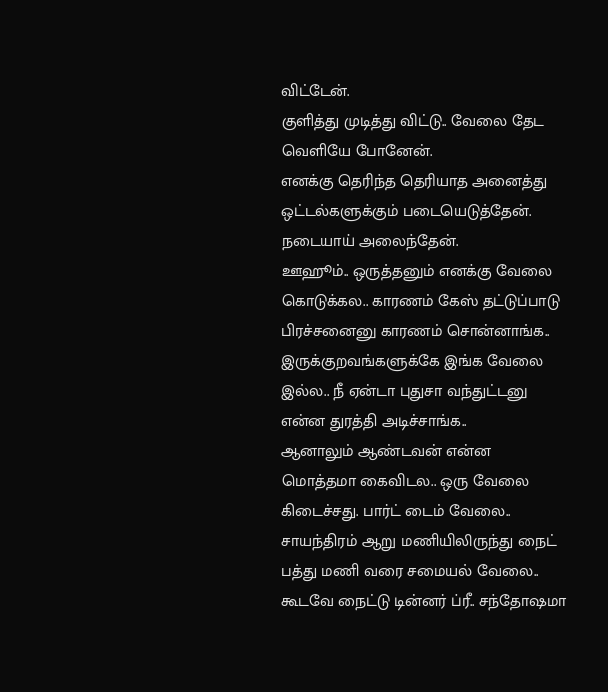விட்டேன்.
குளித்து முடித்து விட்டு.. வேலை தேட வெளியே போனேன்.
எனக்கு தெரிந்த தெரியாத அனைத்து ஒட்டல்களுக்கும் படையெடுத்தேன். நடையாய் அலைந்தேன்.
ஊஹூம்.. ஒருத்தனும் எனக்கு வேலை கொடுக்கல.. காரணம் கேஸ் தட்டுப்பாடு பிரச்சனைனு காரணம் சொன்னாங்க.. இருக்குறவங்களுக்கே இங்க வேலை இல்ல.. நீ ஏன்டா புதுசா வந்துட்டனு என்ன துரத்தி அடிச்சாங்க..
ஆனாலும் ஆண்டவன் என்ன மொத்தமா கைவிடல.. ஒரு வேலை கிடைச்சது. பார்ட் டைம் வேலை.. சாயந்திரம் ஆறு மணியிலிருந்து நைட் பத்து மணி வரை சமையல் வேலை.. கூடவே நைட்டு டின்னர் ப்ரீ.. சந்தோஷமா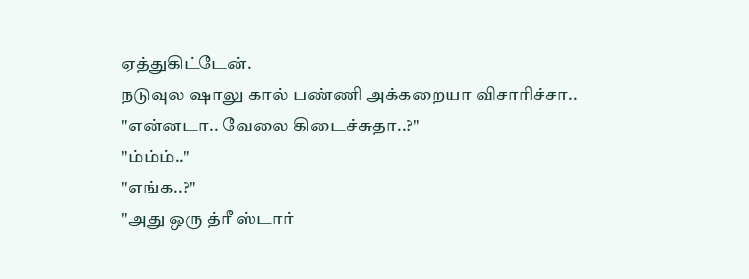ஏத்துகிட்டேன்.
நடுவுல ஷாலு கால் பண்ணி அக்கறையா விசாரிச்சா..
"என்னடா.. வேலை கிடைச்சுதா..?"
"ம்ம்ம்.."
"எங்க..?"
"அது ஒரு த்ரீ ஸ்டார்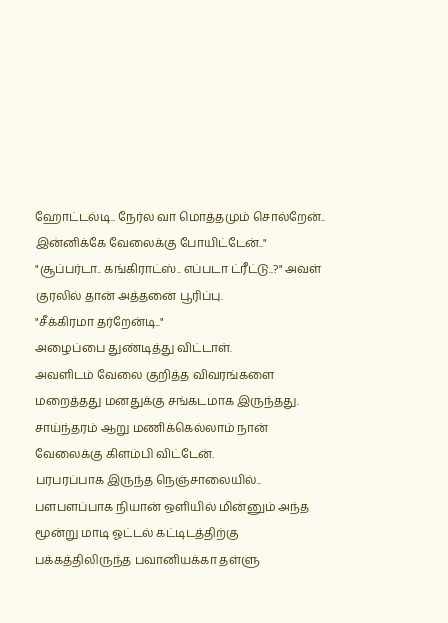ஹோட்டல்டி.. நேர்ல வா மொத்தமும் சொல்றேன்.. இன்னிக்கே வேலைக்கு போயிட்டேன்.."
"சூப்பர்டா.. கங்கிராட்ஸ்.. எப்படா ட்ரீட்டு..?" அவள் குரலில் தான் அத்தனை பூரிப்பு.
"சீக்கிரமா தர்றேன்டி.."
அழைப்பை துண்டித்து விட்டாள்.
அவளிடம் வேலை குறித்த விவரங்களை மறைத்தது மனதுக்கு சங்கடமாக இருந்தது.
சாய்ந்தரம் ஆறு மணிக்கெல்லாம் நான் வேலைக்கு கிளம்பி விட்டேன்.
பரபரப்பாக இருந்த நெஞ்சாலையில்.. பளபளப்பாக நியான் ஒளியில் மின்னும் அந்த மூன்று மாடி ஓட்டல் கட்டிடத்திற்கு பக்கத்திலிருந்த பவானியக்கா தள்ளு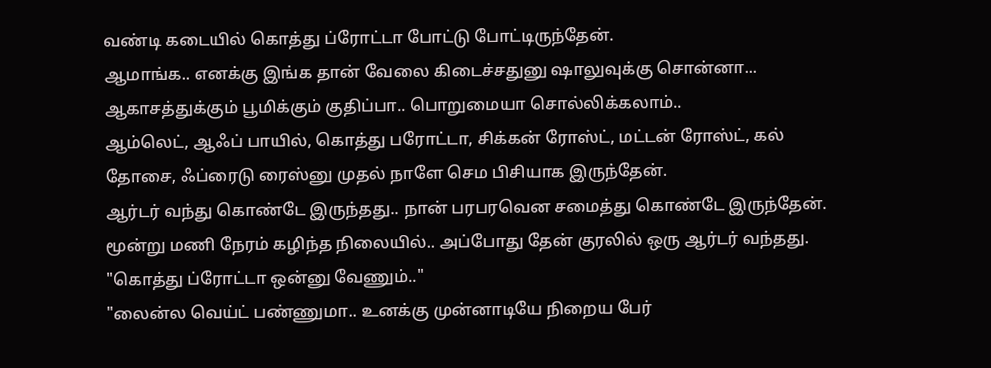வண்டி கடையில் கொத்து ப்ரோட்டா போட்டு போட்டிருந்தேன்.
ஆமாங்க.. எனக்கு இங்க தான் வேலை கிடைச்சதுனு ஷாலுவுக்கு சொன்னா... ஆகாசத்துக்கும் பூமிக்கும் குதிப்பா.. பொறுமையா சொல்லிக்கலாம்..
ஆம்லெட், ஆஃப் பாயில், கொத்து பரோட்டா, சிக்கன் ரோஸ்ட், மட்டன் ரோஸ்ட், கல் தோசை, ஃப்ரைடு ரைஸ்னு முதல் நாளே செம பிசியாக இருந்தேன்.
ஆர்டர் வந்து கொண்டே இருந்தது.. நான் பரபரவென சமைத்து கொண்டே இருந்தேன்.
மூன்று மணி நேரம் கழிந்த நிலையில்.. அப்போது தேன் குரலில் ஒரு ஆர்டர் வந்தது.
"கொத்து ப்ரோட்டா ஒன்னு வேணும்.."
"லைன்ல வெய்ட் பண்ணுமா.. உனக்கு முன்னாடியே நிறைய பேர்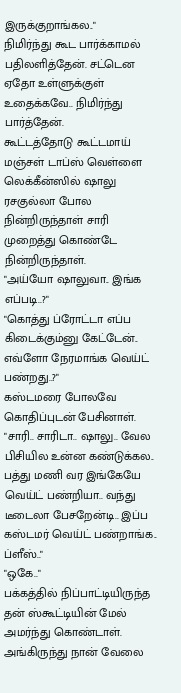இருக்குறாங்கல.."
நிமிர்ந்து கூட பார்க்காமல் பதிலளித்தேன். சட்டென ஏதோ உள்ளுக்குள் உதைக்கவே.. நிமிர்ந்து பார்த்தேன்.
கூட்டத்தோடு கூட்டமாய் மஞ்சள் டாப்ஸ் வெள்ளை லெக்கீன்ஸில் ஷாலு ரசகுல்லா போல நின்றிருந்தாள் சாரி முறைத்து கொண்டே நின்றிருந்தாள்.
"அய்யோ ஷாலுவா.. இங்க எப்படி..?"
"கொத்து ப்ரோட்டா எப்ப கிடைக்கும்னு கேட்டேன்.. எவ்ளோ நேரமாங்க வெய்ட் பண்றது..?"
கஸ்டமரை போலவே கொதிப்புடன் பேசினாள்.
"சாரி.. சாரிடா.. ஷாலு.. வேல பிசியில உன்ன கண்டுக்கல.. பத்து மணி வர இங்கேயே வெய்ட் பண்றியா.. வந்து டீடைலா பேசறேன்டி.. இப்ப கஸ்டமர் வெய்ட் பண்றாங்க.. ப்ளீஸ்.."
"ஒகே.."
பக்கத்தில் நிப்பாட்டியிருந்த தன் ஸ்கூட்டியின் மேல் அமர்ந்து கொண்டாள். அங்கிருந்து நான் வேலை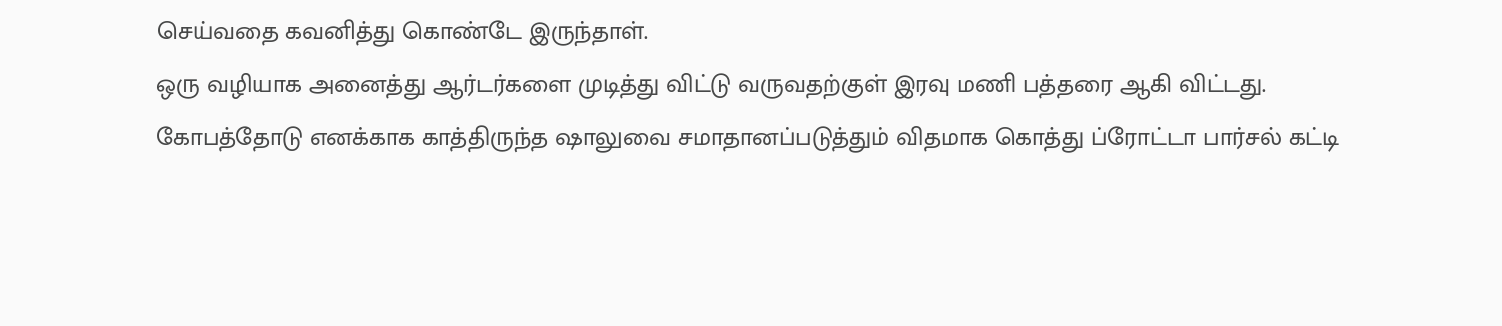செய்வதை கவனித்து கொண்டே இருந்தாள்.
ஒரு வழியாக அனைத்து ஆர்டர்களை முடித்து விட்டு வருவதற்குள் இரவு மணி பத்தரை ஆகி விட்டது.
கோபத்தோடு எனக்காக காத்திருந்த ஷாலுவை சமாதானப்படுத்தும் விதமாக கொத்து ப்ரோட்டா பார்சல் கட்டி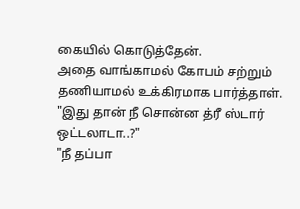கையில் கொடுத்தேன்.
அதை வாங்காமல் கோபம் சற்றும் தணியாமல் உக்கிரமாக பார்த்தாள்.
"இது தான் நீ சொன்ன த்ரீ ஸ்டார் ஒட்டலாடா..?"
"நீ தப்பா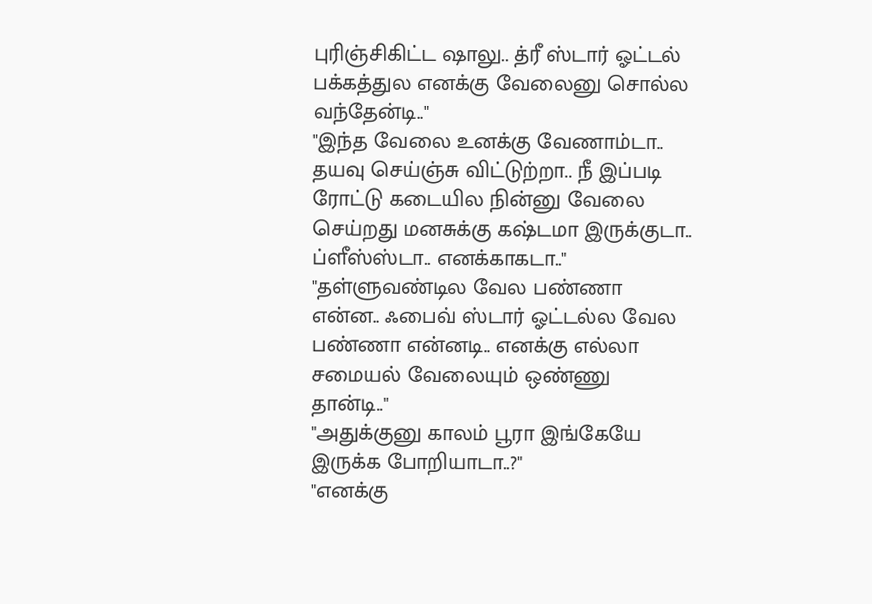புரிஞ்சிகிட்ட ஷாலு.. த்ரீ ஸ்டார் ஓட்டல் பக்கத்துல எனக்கு வேலைனு சொல்ல வந்தேன்டி.."
"இந்த வேலை உனக்கு வேணாம்டா.. தயவு செய்ஞ்சு விட்டுற்றா.. நீ இப்படி ரோட்டு கடையில நின்னு வேலை செய்றது மனசுக்கு கஷ்டமா இருக்குடா.. ப்ளீஸ்ஸ்டா.. எனக்காகடா.."
"தள்ளுவண்டில வேல பண்ணா என்ன.. ஃபைவ் ஸ்டார் ஓட்டல்ல வேல பண்ணா என்னடி.. எனக்கு எல்லா சமையல் வேலையும் ஒண்ணு தான்டி.."
"அதுக்குனு காலம் பூரா இங்கேயே இருக்க போறியாடா..?"
"எனக்கு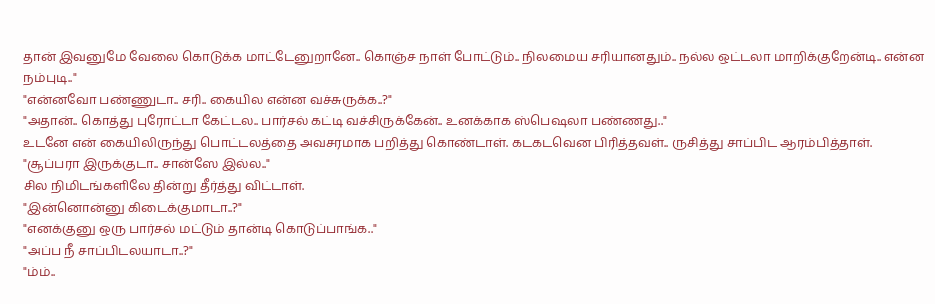தான் இவனுமே வேலை கொடுக்க மாட்டேனுறானே.. கொஞ்ச நாள் போட்டும்.. நிலமைய சரியானதும்.. நல்ல ஒட்டலா மாறிக்குறேன்டி.. என்ன நம்புடி.."
"என்னவோ பண்ணுடா.. சரி.. கையில என்ன வச்சுருக்க..?"
"அதான்.. கொத்து புரோட்டா கேட்டல.. பார்சல் கட்டி வச்சிருக்கேன்.. உனக்காக ஸ்பெஷலா பண்ணது.."
உடனே என் கையிலிருந்து பொட்டலத்தை அவசரமாக பறித்து கொண்டாள். கடகடவென பிரித்தவள்.. ருசித்து சாப்பிட ஆரம்பித்தாள்.
"சூப்பரா இருக்குடா.. சான்ஸே இல்ல.."
சில நிமிடங்களிலே தின்று தீர்த்து விட்டாள்.
"இன்னொன்னு கிடைக்குமாடா..?"
"எனக்குனு ஒரு பார்சல் மட்டும் தான்டி கொடுப்பாங்க.."
"அப்ப நீ சாப்பிடலயாடா..?"
"ம்ம்..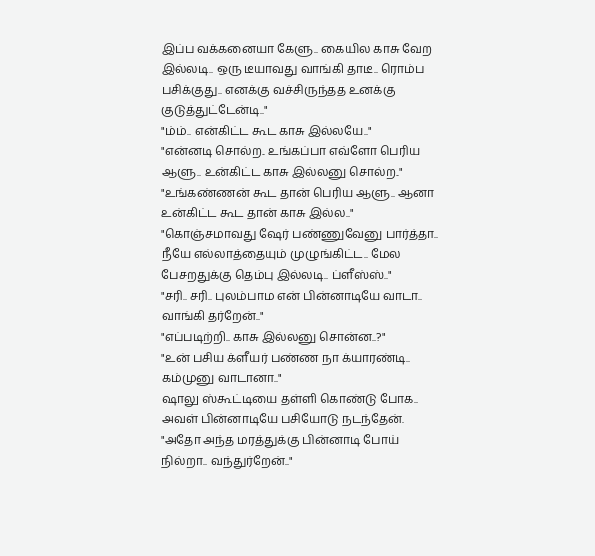இப்ப வக்கனையா கேளு.. கையில காசு வேற இல்லடி.. ஒரு டீயாவது வாங்கி தாடீ.. ரொம்ப பசிக்குது.. எனக்கு வச்சிருந்தத உனக்கு குடுத்துட்டேன்டி.."
"ம்ம்.. என்கிட்ட கூட காசு இல்லயே.."
"என்னடி சொல்ற.. உங்கப்பா எவ்ளோ பெரிய ஆளு.. உன்கிட்ட காசு இல்லனு சொல்ற.."
"உங்கண்ணன் கூட தான் பெரிய ஆளு.. ஆனா உன்கிட்ட கூட தான் காசு இல்ல.."
"கொஞ்சமாவது ஷேர் பண்ணுவேனு பார்த்தா.. நீயே எல்லாத்தையும் முழுங்கிட்ட.. மேல பேசறதுக்கு தெம்பு இல்லடி.. ப்ளீஸ்ஸ்.."
"சரி.. சரி.. புலம்பாம என் பின்னாடியே வாடா.. வாங்கி தர்றேன்.."
"எப்படிற்றி.. காசு இல்லனு சொன்ன..?"
"உன் பசிய க்ளீயர் பண்ண நா க்யாரண்டி.. கம்முனு வாடானா.."
ஷாலு ஸ்கூட்டியை தள்ளி கொண்டு போக.. அவள் பின்னாடியே பசியோடு நடந்தேன்.
"அதோ அந்த மரத்துக்கு பின்னாடி போய் நில்றா.. வந்துர்றேன்.."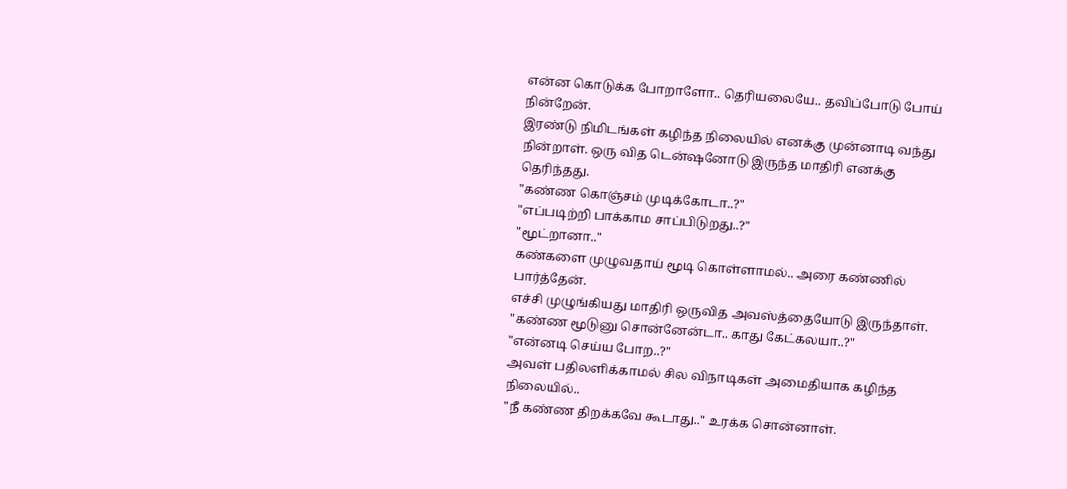என்ன கொடுக்க போறாளோ.. தெரியலையே.. தவிப்போடு போய் நின்றேன்.
இரண்டு நிமிடங்கள் கழிந்த நிலையில் எனக்கு முன்னாடி வந்து நின்றாள். ஒரு வித டென்ஷனோடு இருந்த மாதிரி எனக்கு தெரிந்தது.
"கண்ண கொஞ்சம் முடிக்கோடா..?"
"எப்படிற்றி பாக்காம சாப்பிடுறது..?"
"மூட்றானா.."
கண்களை முழுவதாய் மூடி கொள்ளாமல்.. அரை கண்ணில் பார்த்தேன்.
எச்சி முழுங்கியது மாதிரி ஒருவித அவஸ்த்தையோடு இருந்தாள்.
"கண்ண மூடுனு சொன்னேன்டா.. காது கேட்கலயா..?"
"என்னடி செய்ய போற..?"
அவள் பதிலளிக்காமல் சில விநாடிகள் அமைதியாக கழிந்த நிலையில்..
"நீ கண்ண திறக்கவே கூடாது.." உரக்க சொன்னாள்.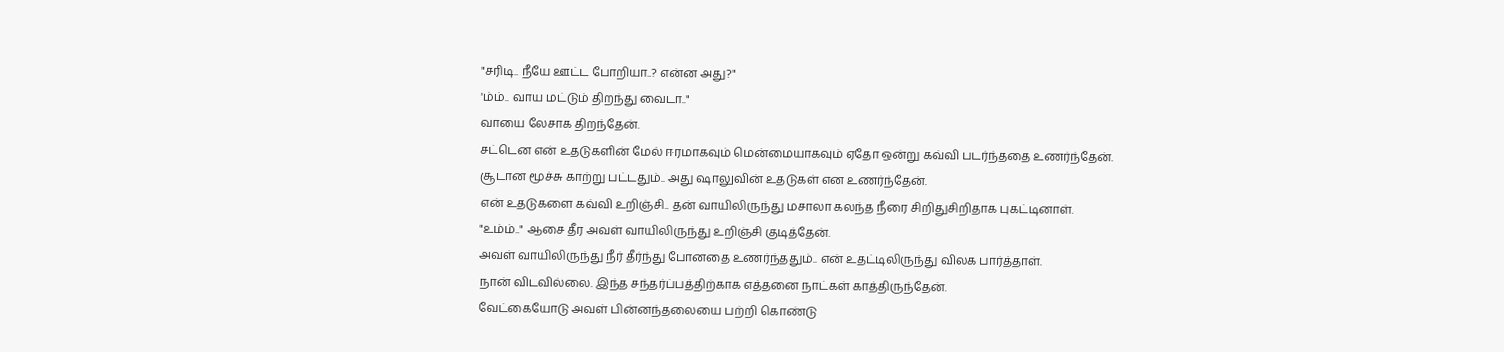"சரிடி.. நீயே ஊட்ட போறியா..? என்ன அது?"
'ம்ம்.. வாய மட்டும் திறந்து வைடா.."
வாயை லேசாக திறந்தேன்.
சட்டென என் உதடுகளின் மேல் ஈரமாகவும் மென்மையாகவும் ஏதோ ஒன்று கவ்வி படர்ந்ததை உணர்ந்தேன்.
சூடான மூச்சு காற்று பட்டதும்.. அது ஷாலுவின் உதடுகள் என உணர்ந்தேன்.
என் உதடுகளை கவ்வி உறிஞ்சி.. தன் வாயிலிருந்து மசாலா கலந்த நீரை சிறிதுசிறிதாக புகட்டினாள்.
"உம்ம்.." ஆசை தீர அவள் வாயிலிருந்து உறிஞ்சி குடித்தேன்.
அவள் வாயிலிருந்து நீர் தீர்ந்து போனதை உணர்ந்ததும்.. என் உதட்டிலிருந்து விலக பார்த்தாள்.
நான் விடவில்லை. இந்த சந்தர்ப்பத்திற்காக எத்தனை நாட்கள் காத்திருந்தேன்.
வேட்கையோடு அவள் பின்னந்தலையை பற்றி கொண்டு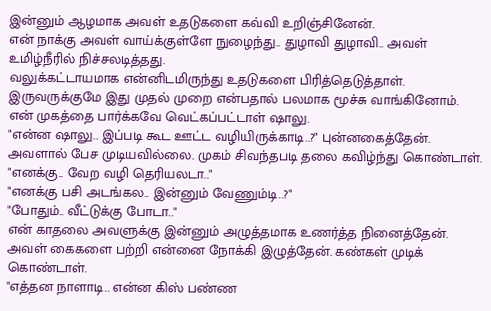இன்னும் ஆழமாக அவள் உதடுகளை கவ்வி உறிஞ்சினேன்.
என் நாக்கு அவள் வாய்க்குள்ளே நுழைந்து.. துழாவி துழாவி.. அவள் உமிழ்நீரில் நிச்சலடித்தது.
வலுக்கட்டாயமாக என்னிடமிருந்து உதடுகளை பிரித்தெடுத்தாள்.
இருவருக்குமே இது முதல் முறை என்பதால் பலமாக மூச்சு வாங்கினோம்.
என் முகத்தை பார்க்கவே வெட்கப்பட்டாள் ஷாலு.
"என்ன ஷாலு.. இப்படி கூட ஊட்ட வழியிருக்காடி..?" புன்னகைத்தேன்.
அவளால் பேச முடியவில்லை. முகம் சிவந்தபடி தலை கவிழ்ந்து கொண்டாள்.
"எனக்கு.. வேற வழி தெரியலடா.."
"எனக்கு பசி அடங்கல.. இன்னும் வேணும்டி..?"
"போதும்.. வீட்டுக்கு போடா.."
என் காதலை அவளுக்கு இன்னும் அழுத்தமாக உணர்த்த நினைத்தேன். அவள் கைகளை பற்றி என்னை நோக்கி இழுத்தேன். கண்கள் முடிக் கொண்டாள்.
"எத்தன நாளாடி.. என்ன கிஸ் பண்ண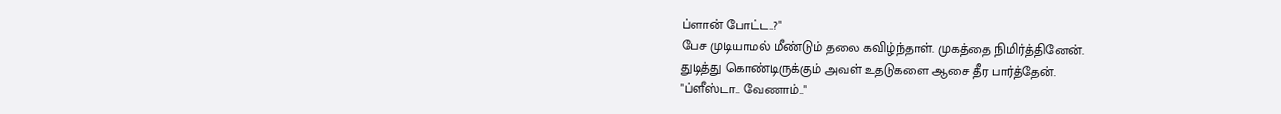ப்ளான் போட்ட..?"
பேச முடியாமல் மீண்டும் தலை கவிழ்ந்தாள். முகத்தை நிமிர்த்தினேன்.
துடித்து கொண்டிருக்கும் அவள் உதடுகளை ஆசை தீர பார்த்தேன்.
"ப்ளீஸ்டா.. வேணாம்.."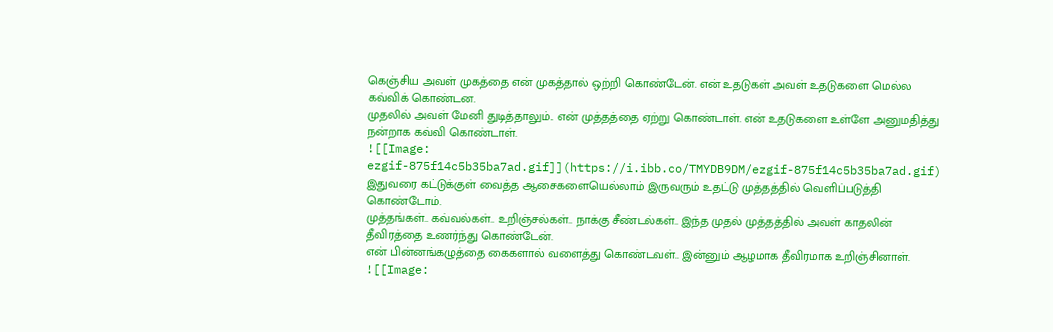கெஞ்சிய அவள் முகத்தை என் முகத்தால் ஒற்றி கொண்டேன். என் உதடுகள் அவள் உதடுகளை மெல்ல கவ்விக் கொண்டன.
முதலில் அவள் மேனி துடித்தாலும்.. என் முத்தத்தை ஏற்று கொண்டாள். என் உதடுகளை உள்ளே அனுமதித்து நன்றாக கவ்வி கொண்டாள்.
![[Image: ezgif-875f14c5b35ba7ad.gif]](https://i.ibb.co/TMYDB9DM/ezgif-875f14c5b35ba7ad.gif)
இதுவரை கட்டுக்குள் வைத்த ஆசைகளையெல்லாம் இருவரும் உதட்டு முத்தத்தில் வெளிப்படுத்தி கொண்டோம்.
முத்தங்கள்.. கவ்வல்கள்.. உறிஞ்சல்கள்.. நாக்கு சீண்டல்கள்.. இந்த முதல் முத்தத்தில் அவள் காதலின் தீவிரத்தை உணர்ந்து கொண்டேன்.
என் பின்னங்கழுத்தை கைகளால் வளைத்து கொண்டவள்.. இன்னும் ஆழமாக தீவிரமாக உறிஞ்சினாள்.
![[Image: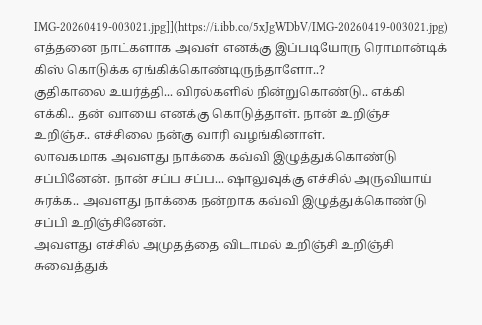IMG-20260419-003021.jpg]](https://i.ibb.co/5xJgWDbV/IMG-20260419-003021.jpg)
எத்தனை நாட்களாக அவள் எனக்கு இப்படியோரு ரொமான்டிக் கிஸ் கொடுக்க ஏங்கிக்கொண்டிருந்தாளோ..?
குதிகாலை உயர்த்தி... விரல்களில் நின்றுகொண்டு.. எக்கி எக்கி.. தன் வாயை எனக்கு கொடுத்தாள். நான் உறிஞ்ச உறிஞ்ச.. எச்சிலை நன்கு வாரி வழங்கினாள்.
லாவகமாக அவளது நாக்கை கவ்வி இழுத்துக்கொண்டு சப்பினேன். நான் சப்ப சப்ப... ஷாலுவுக்கு எச்சில் அருவியாய் சுரக்க.. அவளது நாக்கை நன்றாக கவ்வி இழுத்துக்கொண்டு சப்பி உறிஞ்சினேன்.
அவளது எச்சில் அமுதத்தை விடாமல் உறிஞ்சி உறிஞ்சி சுவைத்துக்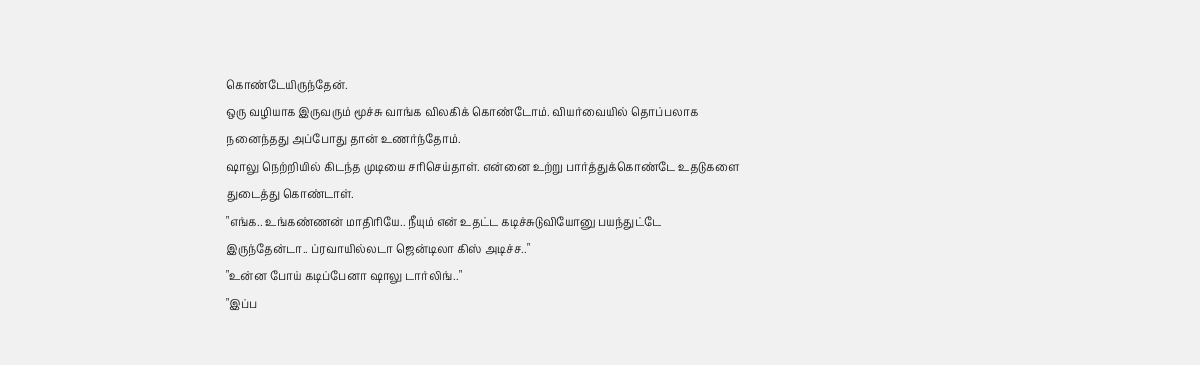கொண்டேயிருந்தேன்.
ஒரு வழியாக இருவரும் மூச்சு வாங்க விலகிக் கொண்டோம். வியர்வையில் தொப்பலாக நனைந்தது அப்போது தான் உணர்ந்தோம்.
ஷாலு நெற்றியில் கிடந்த முடியை சரிசெய்தாள். என்னை உற்று பார்த்துக்கொண்டே உதடுகளை துடைத்து கொண்டாள்.
"எங்க.. உங்கண்ணன் மாதிரியே.. நீயும் என் உதட்ட கடிச்சுடுவியோனு பயந்துட்டே இருந்தேன்டா.. ப்ரவாயில்லடா ஜென்டிலா கிஸ் அடிச்ச.."
"உன்ன போய் கடிப்பேனா ஷாலு டார்லிங்.."
"இப்ப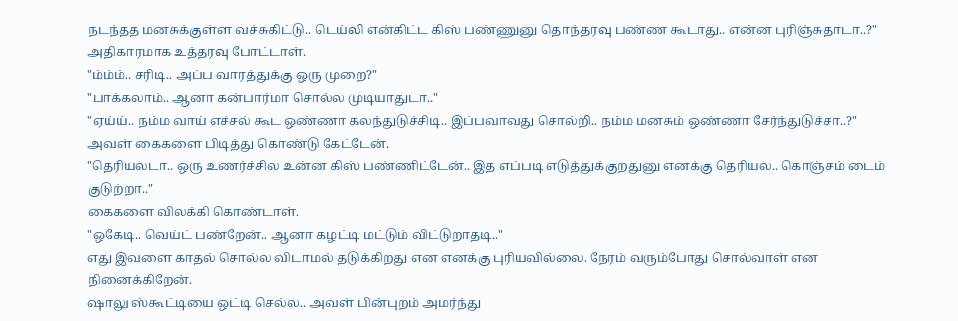நடந்தத மனசுக்குள்ள வச்சுகிட்டு.. டெய்லி என்கிட்ட கிஸ் பண்ணுனு தொந்தரவு பண்ண கூடாது.. என்ன புரிஞ்சுதாடா..?"
அதிகாரமாக உத்தரவு போட்டாள்.
"ம்ம்ம்.. சரிடி.. அப்ப வாரத்துக்கு ஒரு முறை?"
"பாக்கலாம்.. ஆனா கன்பார்மா சொல்ல முடியாதுடா.."
"ஏய்ய்.. நம்ம வாய் எச்சல் கூட ஒண்ணா கலந்துடுச்சிடி.. இப்பவாவது சொல்றி.. நம்ம மனசும் ஒண்ணா சேர்ந்துடுச்சா..?"
அவள் கைகளை பிடித்து கொண்டு கேட்டேன்.
"தெரியலடா.. ஒரு உணர்ச்சில உன்ன கிஸ் பண்ணிட்டேன்.. இத எப்படி எடுத்துக்குறதுனு எனக்கு தெரியல.. கொஞ்சம் டைம் குடுற்றா.."
கைகளை விலக்கி கொண்டாள்.
"ஒகேடி.. வெய்ட் பண்றேன்.. ஆனா கழட்டி மட்டும் விட்டுறாதடி.."
எது இவளை காதல் சொல்ல விடாமல் தடுக்கிறது என எனக்கு புரியவில்லை. நேரம் வரும்போது சொல்வாள் என நினைக்கிறேன்.
ஷாலு ஸ்கூட்டியை ஒட்டி செல்ல.. அவள் பின்புறம் அமர்ந்து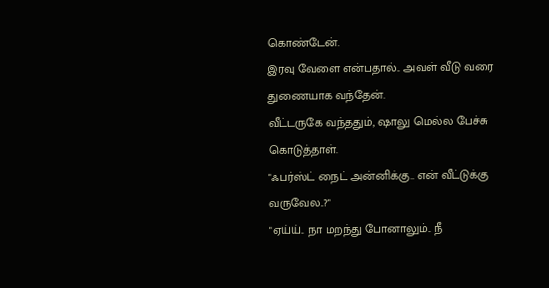கொண்டேன்.
இரவு வேளை என்பதால்.. அவள் வீடு வரை துணையாக வந்தேன்.
வீட்டருகே வந்ததும், ஷாலு மெல்ல பேச்சு கொடுத்தாள்.
"ஃபர்ஸ்ட் நைட் அன்னிக்கு.. என் வீட்டுக்கு வருவேல..?"
"ஏய்ய்.. நா மறந்து போனாலும்.. நீ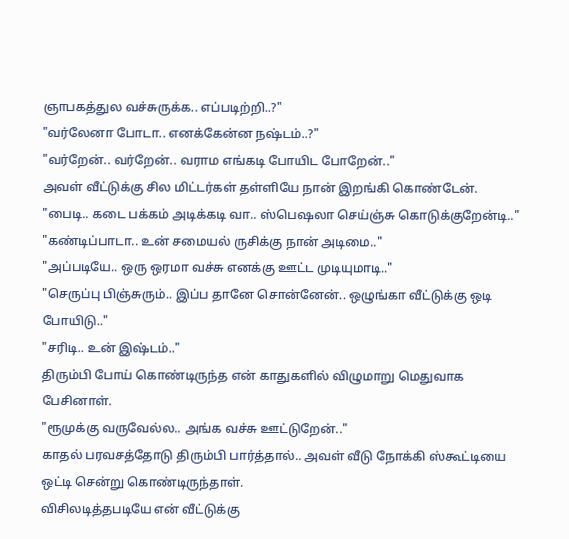ஞாபகத்துல வச்சுருக்க.. எப்படிற்றி..?"
"வர்லேனா போடா.. எனக்கேன்ன நஷ்டம்..?"
"வர்றேன்.. வர்றேன்.. வராம எங்கடி போயிட போறேன்.."
அவள் வீட்டுக்கு சில மிட்டர்கள் தள்ளியே நான் இறங்கி கொண்டேன்.
"பைடி.. கடை பக்கம் அடிக்கடி வா.. ஸ்பெஷலா செய்ஞ்சு கொடுக்குறேன்டி.."
"கண்டிப்பாடா.. உன் சமையல் ருசிக்கு நான் அடிமை.."
"அப்படியே.. ஒரு ஒரமா வச்சு எனக்கு ஊட்ட முடியுமாடி.."
"செருப்பு பிஞ்சுரும்.. இப்ப தானே சொன்னேன்.. ஒழுங்கா வீட்டுக்கு ஒடி போயிடு.."
"சரிடி.. உன் இஷ்டம்.."
திரும்பி போய் கொண்டிருந்த என் காதுகளில் விழுமாறு மெதுவாக பேசினாள்.
"ரூமுக்கு வருவேல்ல.. அங்க வச்சு ஊட்டுறேன்.."
காதல் பரவசத்தோடு திரும்பி பார்த்தால்.. அவள் வீடு நோக்கி ஸ்கூட்டியை ஒட்டி சென்று கொண்டிருந்தாள்.
விசிலடித்தபடியே என் வீட்டுக்கு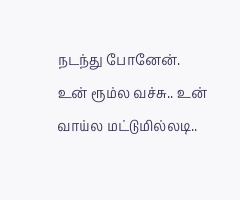நடந்து போனேன்.
உன் ரூம்ல வச்சு.. உன் வாய்ல மட்டுமில்லடி..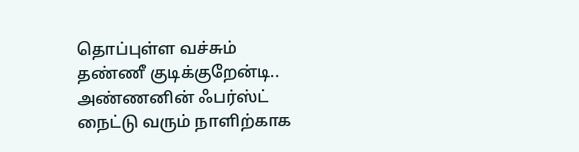தொப்புள்ள வச்சும் தண்ணீ குடிக்குறேன்டி..
அண்ணனின் ஃபர்ஸ்ட் நைட்டு வரும் நாளிற்காக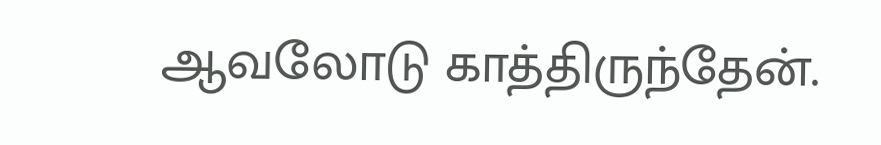ஆவலோடு காத்திருந்தேன்.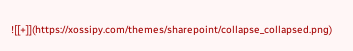![[+]](https://xossipy.com/themes/sharepoint/collapse_collapsed.png)